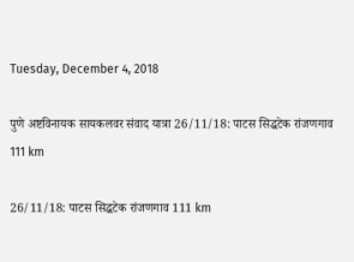Tuesday, December 4, 2018

पुणे अष्टविनायक सायकलवर संवाद यात्रा 26/11/18: पाटस सिद्धटेक रांजणगाव 111 km

26/11/18: पाटस सिद्धटेक रांजणगाव 111 km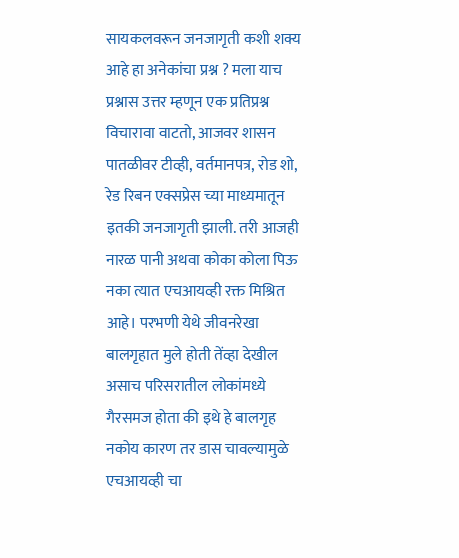सायकलवरून जनजागृती कशी शक्य आहे हा अनेकांचा प्रश्न ? मला याच प्रश्नास उत्तर म्हणून एक प्रतिप्रश्न विचारावा वाटतो, आजवर शासन पातळीवर टीव्ही, वर्तमानपत्र, रोड शो, रेड रिबन एक्सप्रेस च्या माध्यमातून इतकी जनजागृती झाली. तरी आजही नारळ पानी अथवा कोका कोला पिऊ नका त्यात एचआयव्ही रक्त मिश्रित आहे। परभणी येथे जीवनरेखा बालगृहात मुले होती तेंव्हा देखील असाच परिसरातील लोकांमध्ये गैरसमज होता की इथे हे बालगृह नकोय कारण तर डास चावल्यामुळे एचआयव्ही चा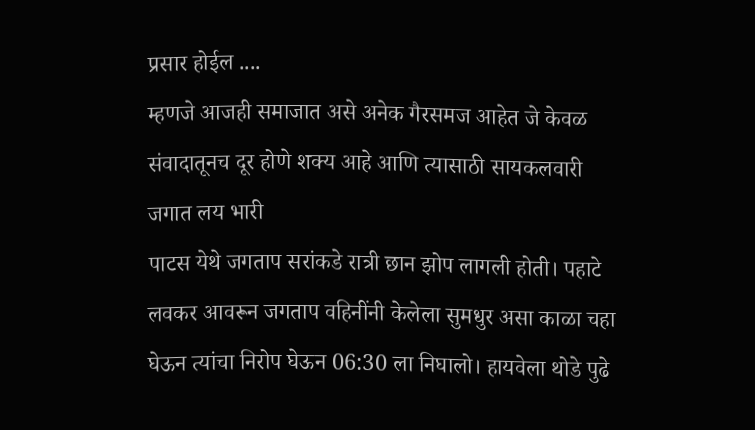प्रसार होईल ....
म्हणजे आजही समाजात असे अनेक गैरसमज आहेत जे केवळ संवादातूनच दूर होणे शक्य आहे आणि त्यासाठी सायकलवारी जगात लय भारी
पाटस येथे जगताप सरांकडे रात्री छान झोप लागली होती। पहाटे लवकर आवरून जगताप वहिनींनी केलेला सुमधुर असा काळा चहा घेऊन त्यांचा निरोप घेऊन 06:30 ला निघालो। हायवेला थोडे पुढे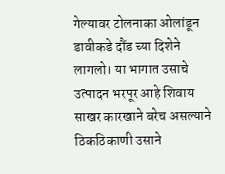गेल्यावर टोलनाका ओलांडून डावीकडे दौंड च्या दिशेने लागलो। या भागात उसाचे उत्पादन भरपूर आहे शिवाय साखर कारखाने बरेच असल्याने ठिकठिकाणी उसाने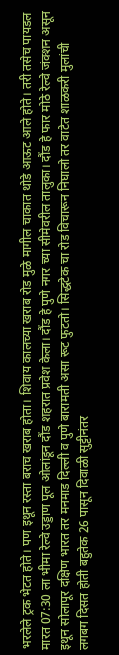भरलेले ट्रक भेटत होते। पण इथून रस्ता बराच खराब होता। शिवाय कालच्या खराब रोड मुळे मागील चाकात थोडे आऊट आले होते। तरी तसेच पायडल मारत 07:30 ला भीमा रेल्वे उड्डाण पूल ओलांडून दौंड शहरात प्रवेश केला। दौंड हे पुणे नगर च्या सीमेवरील तालुका। दौंड हे फार मोठे रेल्वे जंक्शन असून इथून सोलापूर दक्षिण भारत तर मनमाड दिल्ली व पुणे बारामती असा रूट फुटतो। सिद्धटेक चा रोड विचारून निघालो तर वाटेत शाळकरी मुलांची लगबग दिसत होती बहुतेक 26 पासून दिवाळी सुट्टीनंतर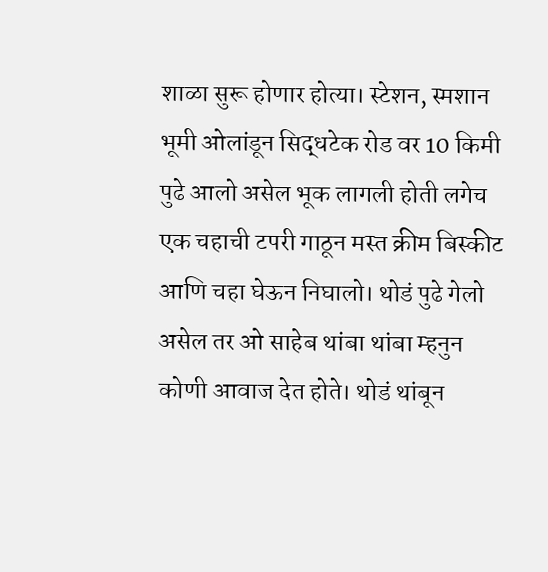शाळा सुरू होणार होत्या। स्टेशन, स्मशान भूमी ओलांडून सिद्धटेक रोड वर 10 किमी पुढे आलो असेल भूक लागली होती लगेच एक चहाची टपरी गाठून मस्त क्रीम बिस्कीट आणि चहा घेऊन निघालो। थोडं पुढे गेलो असेल तर ओ साहेब थांबा थांबा म्हनुन कोणी आवाज देत होते। थोडं थांबून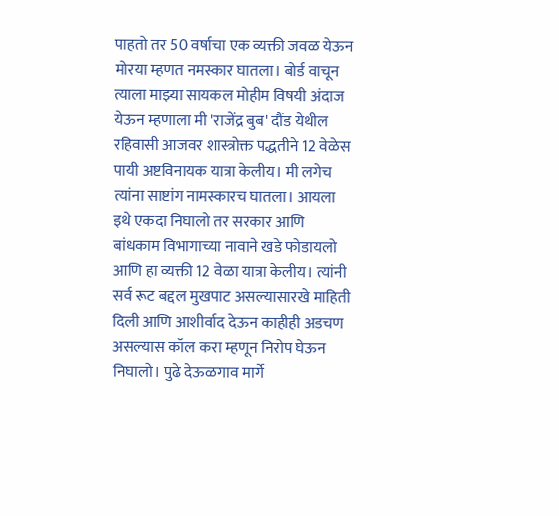पाहतो तर 50 वर्षाचा एक व्यक्ती जवळ येऊन मोरया म्हणत नमस्कार घातला। बोर्ड वाचून त्याला माझ्या सायकल मोहीम विषयी अंदाज येऊन म्हणाला मी 'राजेंद्र बुब' दौंड येथील रहिवासी आजवर शास्त्रोक्त पद्धतीने 12 वेळेस पायी अष्टविनायक यात्रा केलीय। मी लगेच त्यांना साष्टांग नामस्कारच घातला। आयला इथे एकदा निघालो तर सरकार आणि बांधकाम विभागाच्या नावाने खडे फोडायलो आणि हा व्यक्ती 12 वेळा यात्रा केलीय। त्यांनी सर्व रूट बद्दल मुखपाट असल्यासारखे माहिती दिली आणि आशीर्वाद देऊन काहीही अडचण असल्यास कॉल करा म्हणून निरोप घेऊन निघालो। पुढे देऊळगाव मार्गे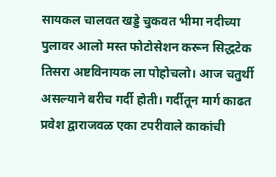सायकल चालवत खड्डे चुकवत भीमा नदीच्या पुलावर आलो मस्त फोटोसेशन करून सिद्धटेक तिसरा अष्टविनायक ला पोहोचलो। आज चतुर्थी असल्याने बरीच गर्दी होती। गर्दीतून मार्ग काढत प्रवेश द्वाराजवळ एका टपरीवाले काकांची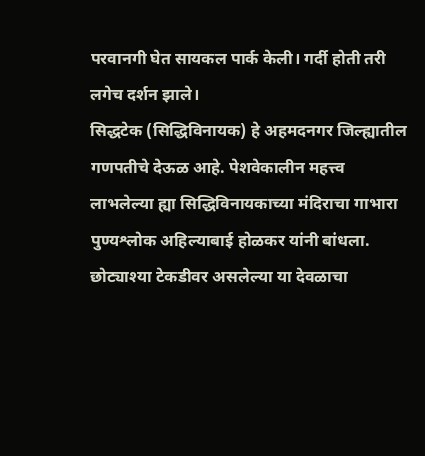परवानगी घेत सायकल पार्क केली। गर्दी होती तरी लगेच दर्शन झाले।
सिद्धटेक (सिद्धिविनायक) हे अहमदनगर जिल्ह्यातील गणपतीचे देऊळ आहे. पेशवेकालीन महत्त्व लाभलेल्या ह्या सिद्धिविनायकाच्या मंदिराचा गाभारा
पुण्यश्लोक अहिल्याबाई होळकर यांनी बांधला. छोट्याश्या टेकडीवर असलेल्या या देवळाचा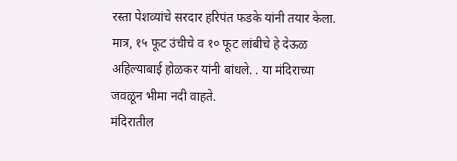रस्ता पेशव्यांचे सरदार हरिपंत फडके यांनी तयार केला. मात्र, १५ फूट उंचीचे व १० फूट लांबीचे हे देऊळ अहिल्याबाई होळकर यांनी बांधले. . या मंदिराच्या जवळून भीमा नदी वाहते.
मंदिरातील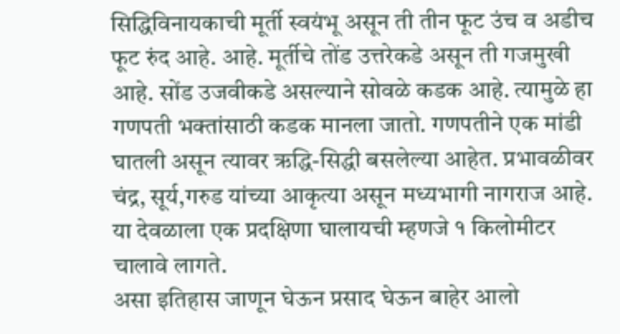सिद्धिविनायकाची मूर्ती स्वयंभू असून ती तीन फूट उंच व अडीच फूट रुंद आहे. आहे. मूर्तीचे तोंड उत्तरेकडे असून ती गजमुखी आहे. सोंड उजवीकडे असल्याने सोवळे कडक आहे. त्यामुळे हा गणपती भक्तांसाठी कडक मानला जातो. गणपतीने एक मांडी घातली असून त्यावर ऋद्धि-सिद्धी बसलेल्या आहेत. प्रभावळीवर चंद्र, सूर्य,गरुड यांच्या आकृत्या असून मध्यभागी नागराज आहे. या देवळाला एक प्रदक्षिणा घालायची म्हणजे १ किलोमीटर चालावे लागते.
असा इतिहास जाणून घेऊन प्रसाद घेऊन बाहेर आलो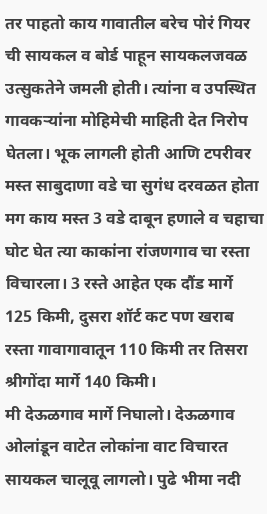तर पाहतो काय गावातील बरेच पोरं गियर ची सायकल व बोर्ड पाहून सायकलजवळ उत्सुकतेने जमली होती। त्यांना व उपस्थित गावकऱ्यांना मोहिमेची माहिती देत निरोप घेतला। भूक लागली होती आणि टपरीवर मस्त साबुदाणा वडे चा सुगंध दरवळत होता मग काय मस्त 3 वडे दाबून हणाले व चहाचा घोट घेत त्या काकांना रांजणगाव चा रस्ता विचारला। 3 रस्ते आहेत एक दौंड मार्गे 125 किमी, दुसरा शॉर्ट कट पण खराब रस्ता गावागावातून 110 किमी तर तिसरा श्रीगोंदा मार्गे 140 किमी।
मी देऊळगाव मार्गे निघालो। देऊळगाव ओलांडून वाटेत लोकांना वाट विचारत सायकल चालूवू लागलो। पुढे भीमा नदी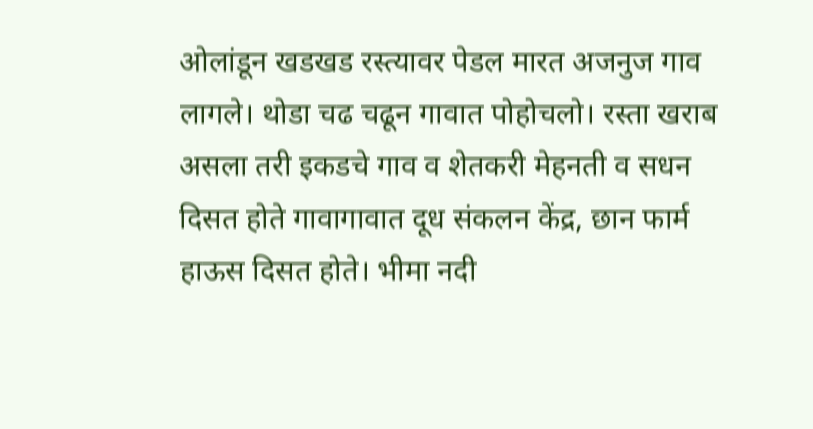ओलांडून खडखड रस्त्यावर पेडल मारत अजनुज गाव लागले। थोडा चढ चढून गावात पोहोचलो। रस्ता खराब असला तरी इकडचे गाव व शेतकरी मेहनती व सधन दिसत होते गावागावात दूध संकलन केंद्र, छान फार्म हाऊस दिसत होते। भीमा नदी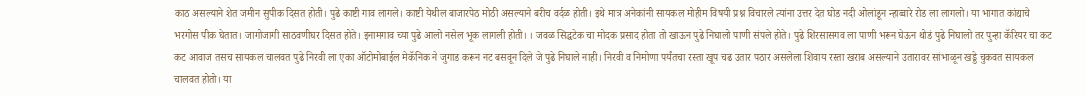काठ असल्याने शेत जमीन सुपीक दिसत होती। पुढे काष्टी गाव लागले। काष्टी येथील बाजारपेठ मोठी असल्याने बरीच वर्दळ होती। इथे मात्र अनेकांनी सायकल मोहीम विषयी प्रश्न विचारले त्यांना उत्तर देत घोड नदी ओलांडून न्हाव्वारे रोड ला लागलो। या भागात कांद्याचे भरगोस पीक घेतात। जागोजागी साठवणीघर दिसत होते। इनामगाव च्या पुढे आलो नसेल भूक लागली होती। । जवळ सिद्धटेक चा मोदक प्रसाद होता तो खाऊन पुढे निघालो पाणी संपले होते। पुढे शिरसासगव ला पाणी भरून घेऊन थोडं पुढे निघालो तर पुन्हा कॅरियर चा कट कट आवाज तसच सायकल चालवत पुढे निरवी ला एका ऑटोमोबाईल मेकॅनिक ने जुगाड करून नट बसवून दिले जे पुढे निघाले नाही। निरवी व निमोणा पर्यंतचा रस्ता खूप चढ उतार पठार असलेला शिवाय रस्ता खराब असल्याने उतारावर सांभाळून खड्डे चुकवत सायकल चालवत होतो। या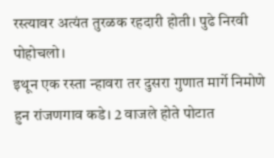रस्त्यावर अत्यंत तुरळक रहदारी होती। पुढे निरवी पोहोचलो।
इथून एक रस्ता न्हावरा तर दुसरा गुणात मार्गे निमोणे हुन रांजणगाव कडे। 2 वाजले होते पोटात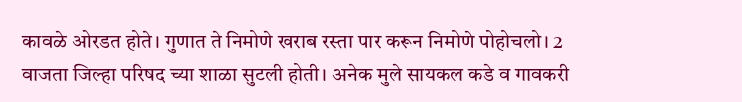कावळे ओरडत होते। गुणात ते निमोणे खराब रस्ता पार करून निमोणे पोहोचलो। 2 वाजता जिल्हा परिषद च्या शाळा सुटली होती। अनेक मुले सायकल कडे व गावकरी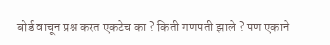बोर्ड वाचून प्रश्न करत एकटेच का ? किती गणपती झाले ? पण एकाने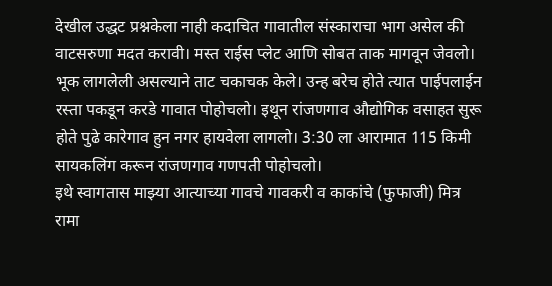देखील उद्धट प्रश्नकेला नाही कदाचित गावातील संस्काराचा भाग असेल की वाटसरुणा मदत करावी। मस्त राईस प्लेट आणि सोबत ताक मागवून जेवलो। भूक लागलेली असल्याने ताट चकाचक केले। उन्ह बरेच होते त्यात पाईपलाईन रस्ता पकडून करडे गावात पोहोचलो। इथून रांजणगाव औद्योगिक वसाहत सुरू होते पुढे कारेगाव हुन नगर हायवेला लागलो। 3:30 ला आरामात 115 किमी सायकलिंग करून रांजणगाव गणपती पोहोचलो।
इथे स्वागतास माझ्या आत्याच्या गावचे गावकरी व काकांचे (फुफाजी) मित्र रामा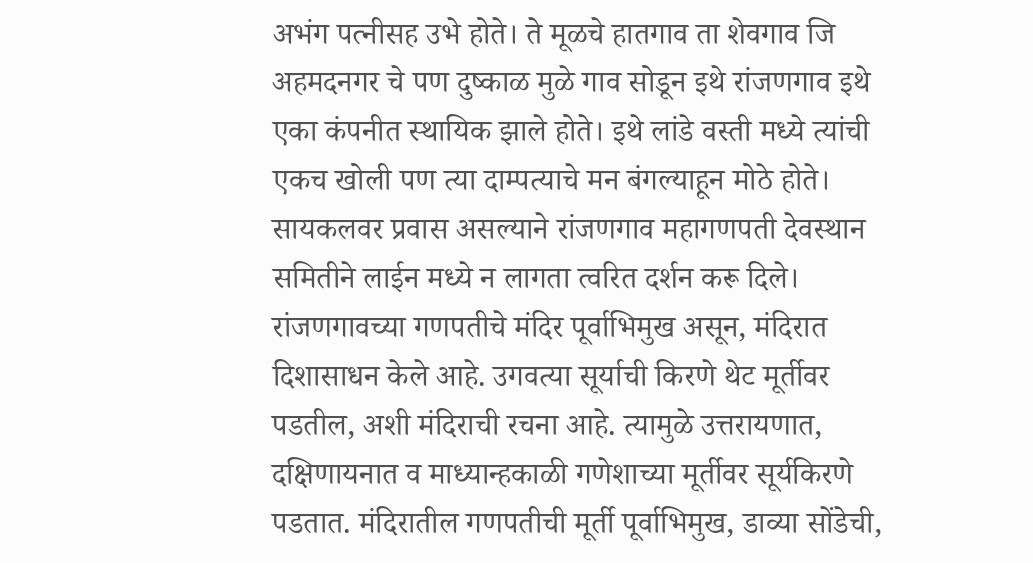अभंग पत्नीसह उभे होते। ते मूळचे हातगाव ता शेवगाव जि अहमदनगर चे पण दुष्काळ मुळे गाव सोडून इथे रांजणगाव इथे एका कंपनीत स्थायिक झाले होते। इथे लांडे वस्ती मध्ये त्यांची एकच खोली पण त्या दाम्पत्याचे मन बंगल्याहून मोठे होते। सायकलवर प्रवास असल्याने रांजणगाव महागणपती देवस्थान समितीने लाईन मध्ये न लागता त्वरित दर्शन करू दिले।
रांजणगावच्या गणपतीचे मंदिर पूर्वाभिमुख असून, मंदिरात दिशासाधन केले आहे. उगवत्या सूर्याची किरणे थेट मूर्तीवर पडतील, अशी मंदिराची रचना आहे. त्यामुळे उत्तरायणात, दक्षिणायनात व माध्यान्हकाळी गणेशाच्या मूर्तीवर सूर्यकिरणे पडतात. मंदिरातील गणपतीची मूर्ती पूर्वाभिमुख, डाव्या सोंडेची,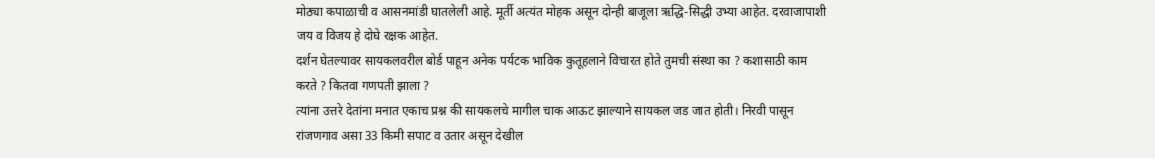मोठ्या कपाळाची व आसनमांडी घातलेली आहे. मूर्ती अत्यंत मोहक असून दोन्ही बाजूला ऋद्धि-सिद्धी उभ्या आहेत. दरवाजापाशी जय व विजय हे दोघे रक्षक आहेत.
दर्शन घेतल्यावर सायकलवरील बोर्ड पाहून अनेक पर्यटक भाविक कुतूहलाने विचारत होते तुमची संस्था का ? कशासाठी काम करते ? कितवा गणपती झाला ?
त्यांना उत्तरे देतांना मनात एकाच प्रश्न की सायकलचे मागील चाक आऊट झाल्याने सायकल जड जात होती। निरवी पासून रांजणगाव असा 33 किमी सपाट व उतार असून देखील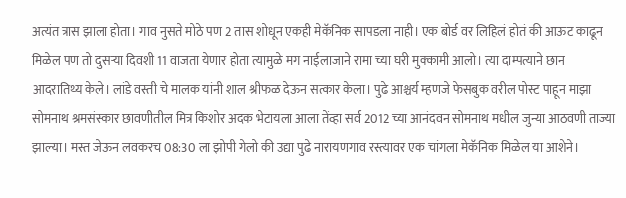अत्यंत त्रास झाला होता। गाव नुसते मोठे पण 2 तास शोधून एकही मेकॅनिक सापडला नाही। एक बोर्ड वर लिहिलं होतं की आऊट काढून मिळेल पण तो दुसऱ्या दिवशी 11 वाजता येणार होता त्यामुळे मग नाईलाजाने रामा च्या घरी मुक्कामी आलो। त्या दाम्पत्याने छान आदरातिथ्य केले। लांडे वस्ती चे मालक यांनी शाल श्रीफळ देऊन सत्कार केला। पुढे आश्चर्य म्हणजे फेसबुक वरील पोस्ट पाहून माझा सोमनाथ श्रमसंस्कार छावणीतील मित्र किशोर अदक भेटायला आला तेंव्हा सर्व 2012 च्या आनंदवन सोमनाथ मधील जुन्या आठवणी ताज्या झाल्या। मस्त जेऊन लवकरच 08:30 ला झोपी गेलो की उद्या पुढे नारायणगाव रस्त्यावर एक चांगला मेकॅनिक मिळेल या आशेने।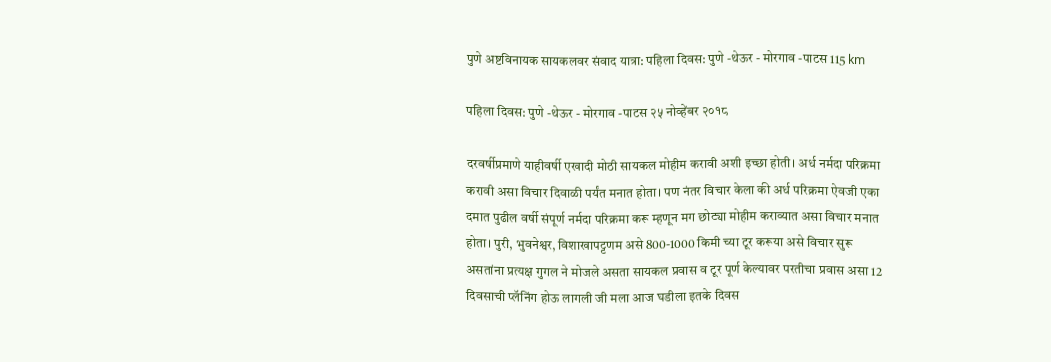पुणे अष्टविनायक सायकलवर संवाद यात्रा: पहिला दिवस: पुणे -थेऊर - मोरगाव -पाटस 115 km

पहिला दिवस: पुणे -थेऊर - मोरगाव -पाटस २५ नोव्हेंबर २०१८

दरवर्षीप्रमाणे याहीवर्षी एखादी मोठी सायकल मोहीम करावी अशी इच्छा होती। अर्ध नर्मदा परिक्रमा करावी असा विचार दिवाळी पर्यंत मनात होता। पण नंतर विचार केला की अर्ध परिक्रमा ऐवजी एका दमात पुढील वर्षी संपूर्ण नर्मदा परिक्रमा करू म्हणून मग छोट्या मोहीम कराव्यात असा विचार मनात होता। पुरी, भुवनेश्वर, विशाखापट्टणम असे 800-1000 किमी च्या टूर करूया असे विचार सुरू असतांना प्रत्यक्ष गुगल ने मोजले असता सायकल प्रवास व टूर पूर्ण केल्यावर परतीचा प्रवास असा 12 दिवसाची प्लॅनिंग होऊ लागली जी मला आज घडीला इतके दिवस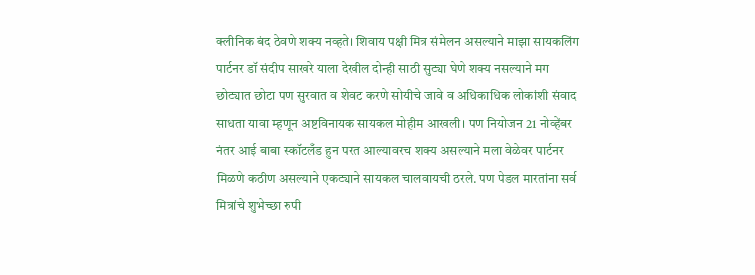क्लीनिक बंद ठेवणे शक्य नव्हते। शिवाय पक्षी मित्र संमेलन असल्याने माझा सायकलिंग पार्टनर डॉ संदीप साखरे याला देखील दोन्ही साठी सुट्या घेणे शक्य नसल्याने मग छोट्यात छोटा पण सुरवात व शेवट करणे सोयीचे जावे व अधिकाधिक लोकांशी संवाद साधता यावा म्हणून अष्टविनायक सायकल मोहीम आखली। पण नियोजन 21 नोव्हेंबर नंतर आई बाबा स्कॉटलँड हुन परत आल्यावरच शक्य असल्याने मला वेळेवर पार्टनर मिळणे कठीण असल्याने एकट्याने सायकल चालवायची ठरले. पण पेडल मारतांना सर्व मित्रांचे शुभेच्छा रुपी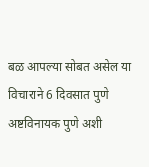बळ आपल्या सोबत असेल या विचाराने 6 दिवसात पुणे अष्टविनायक पुणे अशी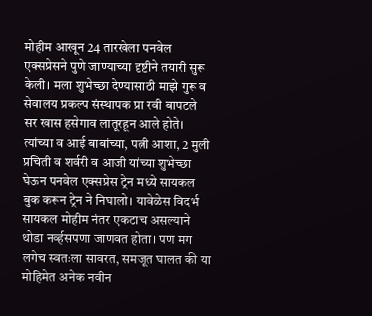मोहीम आखून 24 तारखेला पनवेल एक्सप्रेसने पुणे जाण्याच्या दृष्टीने तयारी सुरू केली। मला शुभेच्छा देण्यासाठी माझे गुरू व सेवालय प्रकल्प संस्थापक प्रा रवी बापटले सर खास हसेगाव लातूरहून आले होते। त्यांच्या व आई बाबांच्या, पत्नी आशा, 2 मुली प्रचिती व शर्वरी व आजी यांच्या शुभेच्छा घेऊन पनवेल एक्सप्रेस ट्रेन मध्ये सायकल बुक करून ट्रेन ने निघालो। यावेळेस विदर्भ सायकल मोहीम नंतर एकटाच असल्याने थोडा नर्व्हसपणा जाणवत होता। पण मग लगेच स्वतःला सावरत, समजूत घालत की या मोहिमेत अनेक नवीन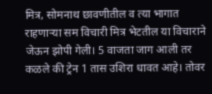मित्र, सोमनाथ छावणीतील व त्या भागात राहणाऱ्या सम विचारी मित्र भेटतील या विचाराने जेऊन झोपी गेली। 5 वाजता जाग आली तर कळले की ट्रेन 1 तास उशिरा धावत आहे। तोवर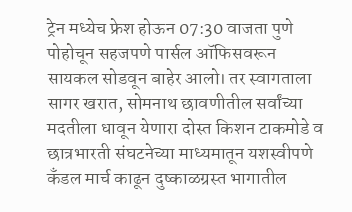ट्रेन मध्येच फ्रेश होऊन 07:30 वाजता पुणे पोहोचून सहजपणे पार्सल ऑफिसवरून सायकल सोडवून बाहेर आलो। तर स्वागताला सागर खरात, सोमनाथ छावणीतील सर्वांच्या मदतीला धावून येणारा दोस्त किशन टाकमोडे व छात्रभारती संघटनेच्या माध्यमातून यशस्वीपणे कँडल मार्च काढून दुष्काळग्रस्त भागातील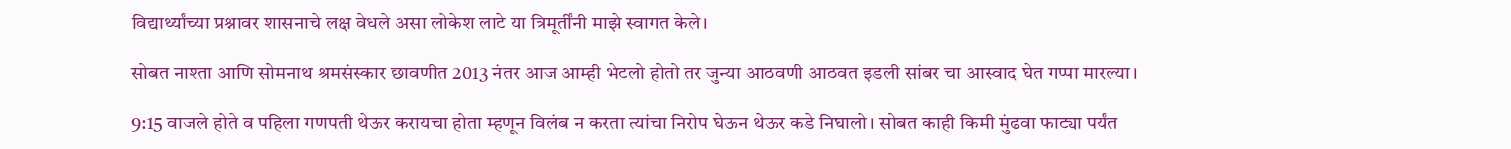विद्यार्थ्यांच्या प्रश्नावर शासनाचे लक्ष वेधले असा लोकेश लाटे या त्रिमूर्तींनी माझे स्वागत केले।

सोबत नाश्ता आणि सोमनाथ श्रमसंस्कार छावणीत 2013 नंतर आज आम्ही भेटलो होतो तर जुन्या आठवणी आठवत इडली सांबर चा आस्वाद घेत गप्पा मारल्या।

9:15 वाजले होते व पहिला गणपती थेऊर करायचा होता म्हणून विलंब न करता त्यांचा निरोप घेऊन थेऊर कडे निघालो। सोबत काही किमी मुंढवा फाट्या पर्यंत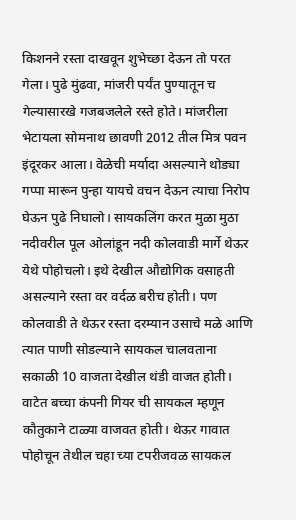किशनने रस्ता दाखवून शुभेच्छा देऊन तो परत गेला। पुढे मुंढवा, मांजरी पर्यंत पुण्यातून च गेल्यासारखे गजबजलेले रस्ते होते। मांजरीला भेटायला सोमनाथ छावणी 2012 तील मित्र पवन इंदूरकर आला। वेळेची मर्यादा असल्याने थोड्या गप्पा मारून पुन्हा यायचे वचन देऊन त्याचा निरोप घेऊन पुढे निघालो। सायकलिंग करत मुळा मुठा नदीवरील पूल ओलांडून नदी कोलवाडी मार्गे थेऊर येथे पोहोचलो। इथे देखील औद्योगिक वसाहती असल्याने रस्ता वर वर्दळ बरीच होती। पण कोलवाडी ते थेऊर रस्ता दरम्यान उसाचे मळे आणि त्यात पाणी सोडल्याने सायकल चालवताना सकाळी 10 वाजता देखील थंडी वाजत होती। वाटेत बच्चा कंपनी गियर ची सायकल म्हणून कौतुकाने टाळ्या वाजवत होती। थेऊर गावात पोहोचून तेथील चहा च्या टपरीजवळ सायकल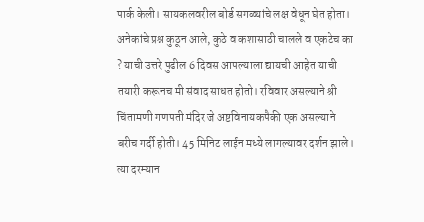पार्क केली। सायकलवरील बोर्ड सगळ्यांचे लक्ष वेधून घेत होता। अनेकांचे प्रश्न कुठून आले, कुठे व कशासाठी चालले व एकटेच का ? याची उत्तरे पुढील 6 दिवस आपल्याला द्यायची आहेत याची तयारी करूनच मी संवाद साधत होतो। रविवार असल्याने श्री चिंतामणी गणपती मंदिर जे अष्टविनायकपैकी एक असल्याने बरीच गर्दी होती। 45 मिनिट लाईन मध्ये लागल्यावर दर्शन झाले। त्या दरम्यान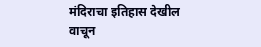मंदिराचा इतिहास देखील वाचून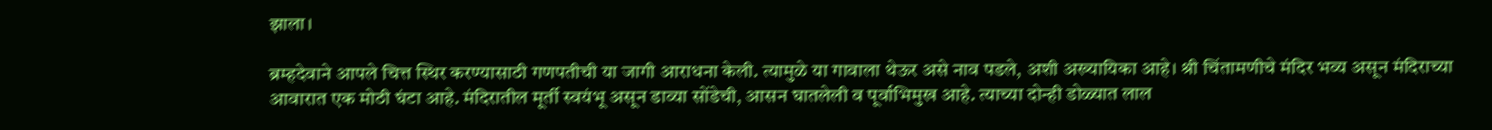झाला।

ब्रम्हदेवाने आपले चित्त स्थिर करण्यासाठी गणपतीची या जागी आराधना केली. त्यामुळे या गावाला थेऊर असे नाव पडले, अशी अख्यायिका आहे। श्री चिंतामणीचे मंदिर भव्य असून मंदिराच्या आवारात एक मोठी घंटा आहे. मंदिरातील मूर्ती स्वयंभू असून डाव्या सोंडेची, आसन घातलेली व पूर्वाभिमुख आहे. त्याच्या दोन्ही डोळ्यात लाल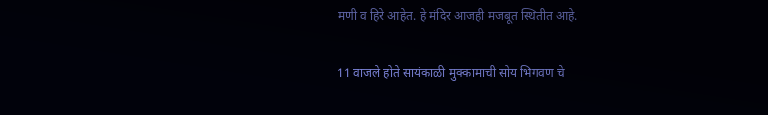मणी व हिरे आहेत. हे मंदिर आजही मजबूत स्थितीत आहे.

11 वाजले होते सायंकाळी मुक्कामाची सोय भिगवण चे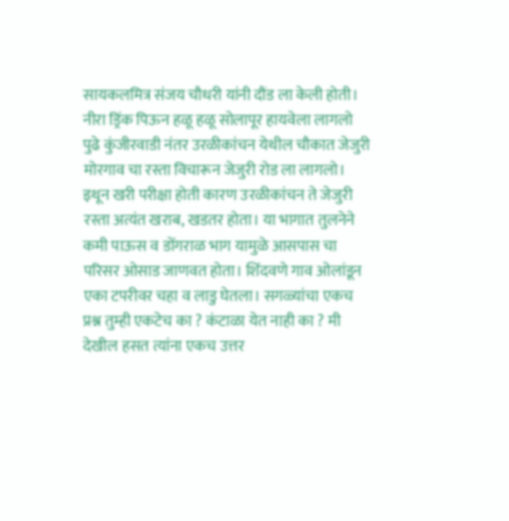सायकलमित्र संजय चौधरी यांनी दौंड ला केली होती। नीरा ड्रिंक पिऊन हळू हळू सोलापूर हायवेला लागलो पुढे कुंजीरवाडी नंतर उरळीकांचन येथील चौकात जेजुरी मोरगाव चा रस्ता विचारून जेजुरी रोड ला लागलो। इथून खरी परीक्षा होती कारण उरळीकांचन ते जेजुरी रस्ता अत्यंत खराब, खडतर होता। या भागात तुलनेने कमी पाऊस व डोंगराळ भाग यामुळे आसपास चा परिसर ओसाड जाणवत होता। शिंदवणे गाव ओलांडून एका टपरीवर चहा व लाडु घेतला। सगळ्यांचा एकच प्रश्न तुम्ही एकटेच का ? कंटाळा येत नाही का ? मी देखील हसत त्यांना एकच उत्तर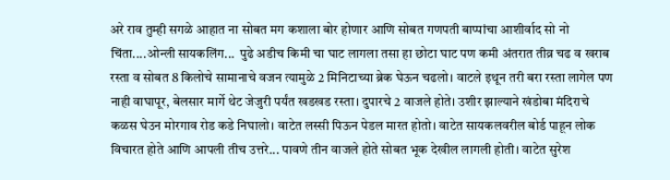अरे राव तुम्ही सगळे आहात ना सोबत मग कशाला बोर होणार आणि सोबत गणपती बाप्पांचा आशीर्वाद सो नो चिंता....ओन्ली सायकलिंग...  पुढे अडीच किमी चा घाट लागला तसा हा छोटा घाट पण कमी अंतरात तीव्र चढ व खराब रस्ता व सोबत 8 किलोचे सामानाचे वजन त्यामुळे 2 मिनिटाच्या ब्रेक घेऊन चढलो। वाटले इथून तरी बरा रस्ता लागेल पण नाही वाघापूर, बेलसार मार्गे थेट जेजुरी पर्यंत खडखड रस्ता। दुपारचे 2 वाजले होते। उशीर झाल्याने खंडोबा मंदिराचे कळस घेउन मोरगाव रोड कडे निघालो। वाटेत लस्सी पिऊन पेडल मारत होतो। वाटेत सायकलवरील बोर्ड पाहून लोक विचारत होते आणि आपली तीच उत्तरे... पावणे तीन वाजले होते सोबत भूक देखील लागली होती। वाटेत सुरेश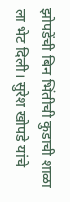झोपडेंची बिन भिंतीची कुडाची शाळा ला भेट दिली। सुरेश खोपडे यांचे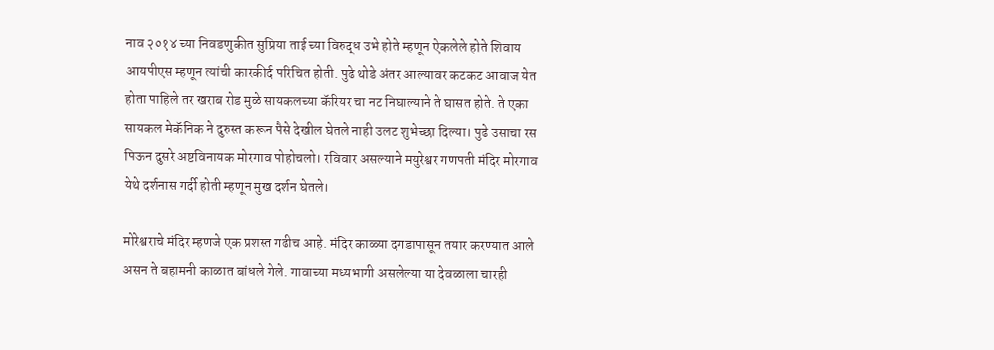नाव २०१४ च्या निवडणुकीत सुप्रिया ताई च्या विरुद्ध उभे होते म्हणून ऐकलेले होते शिवाय आयपीएस म्हणून त्यांची कारकीर्द परिचित होती. पुढे थोडे अंतर आल्यावर कटकट आवाज येत होता पाहिले तर खराब रोड मुळे सायकलच्या कॅरियर चा नट निघाल्याने ते घासत होते. ते एका सायकल मेकॅनिक ने दुरुस्त करून पैसे देखील घेतले नाही उलट शुभेच्छा दिल्या। पुढे उसाचा रस पिऊन दुसरे अष्टविनायक मोरगाव पोहोचलो। रविवार असल्याने मयुरेश्वर गणपती मंदिर मोरगाव येथे दर्शनास गर्दी होती म्हणून मुख दर्शन घेतले।

मोरेश्वराचे मंदिर म्हणजे एक प्रशस्त गढीच आहे. मंदिर काळ्या दगडापासून तयार करण्यात आले असन ते बहामनी काळात बांधले गेले. गावाच्या मध्यभागी असलेल्या या देवळाला चारही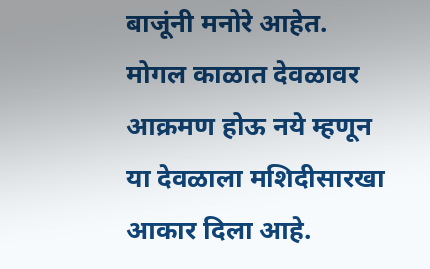बाजूंनी मनोरे आहेत. मोगल काळात देवळावर आक्रमण होऊ नये म्हणून या देवळाला मशिदीसारखा आकार दिला आहे.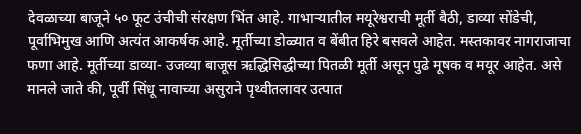देवळाच्या बाजूने ५० फूट उंचीची ‍संरक्षण भिंत आहे. गाभार्‍यातील मयूरेश्वराची मूर्ती बैठी, डाव्या सोंडेची, पूर्वाभिमुख आणि अत्यंत आकर्षक आहे. मूर्तीच्या डोळ्यात व बेंबीत हिरे बसवले आहेत. मस्तकावर नागराजाचा फणा आहे. मूर्तीच्या डाव्या- उजव्या बाजूस ऋद्धिसिद्धीच्या पितळी मूर्ती असून पुढे मूषक व मयूर आहेत. असे मानले जाते की, पूर्वी सिंधू नावाच्या असुराने पृथ्वीतलावर उत्पात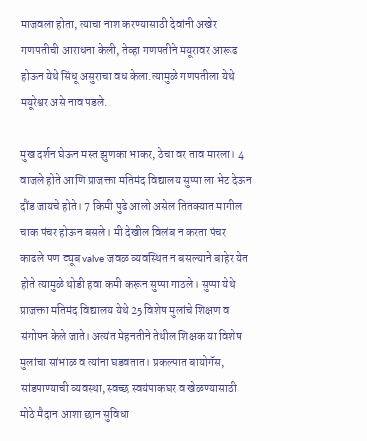माजवला होता, त्याचा नाश करण्यासाठी देवांनी अखेर गणपतीची आराधना केली, तेव्हा गणपतीने मयूरावर आरूढ होऊन येथे सिंधू असुराचा वध केला.त्यामुळे गणपतीला येथे मयूरेश्वर असे नाव पडले.

मुख दर्शन घेऊन मस्त झुणका भाकर, ठेचा वर ताव मारला। 4 वाजले होते आणि प्राजक्ता मतिमंद विद्यालय सुप्पा ला भेट देऊन दौंड जायचे होते। 7 किमी पुढे आलो असेल तितक्यात मागील चाक पंचर होऊन बसले। मी देखील विलंब न करता पंचर काढले पण ट्यूब valve जवळ व्यवस्थित न बसल्याने बाहेर येत होते त्यामुळे थोडी हवा कमी करून सुप्पा गाठले। सुप्पा येथे प्राजक्ता मतिमंद विद्यालय येथे 25 विशेष मुलांचे शिक्षण व संगोपन केले जाते। अत्यंत मेहनतीने तेथील शिक्षक या विशेष मुलांचा सांभाळ व त्यांना घडवतात। प्रकल्पात बायोगॅस, सांडपाण्याची व्यवस्था, स्वच्छ स्वयंपाकघर व खेळण्यासाठी मोठे मैदान आशा छान सुविधा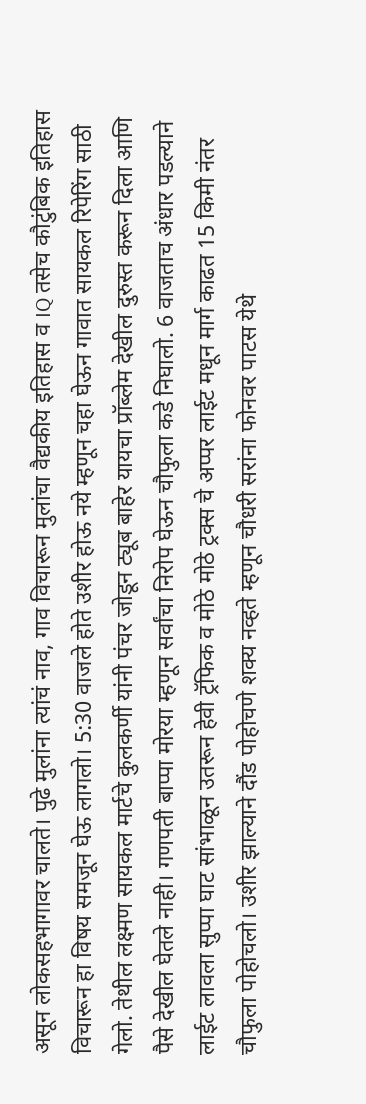असून लोकसहभागावर चालते। पुढे मुलांना त्यांचं नाव, गाव विचारून मुलांचा वैद्यकीय इतिहास व IQ तसेच कौटुंबिक इतिहास विचारून हा विषय समजून घेऊ लागलो। 5:30 वाजले होते उशीर होऊ नये म्हणून चहा घेऊन गावात सायकल रिपेरिंग साठी गेलो. तेथील लक्ष्मण सायकल मार्टचे कुलकर्णी यांनी पंचर जोडून ट्यूब बाहेर यायचा प्रॉब्लेम देखील दुरुस्त करून दिला आणि पैसे देखील घेतले नाही। गणपती बाप्पा मोरया म्हणून सर्वांचा निरोप घेऊन चौफुला कडे निघालो. 6 वाजताच अंधार पडल्याने लाईट लावला सुप्पा घाट सांभाळून उतरून हेवी ट्रॅफिक व मोठे मोठे ट्रक्स चे अप्पर लाईट मधून मार्ग काढत 15 किमी नंतर चौफुला पोहोचलो। उशीर झाल्याने दौंड पोहोचणे शक्य नव्हते म्हणून चौधरी सरांना फोनवर पाटस येथे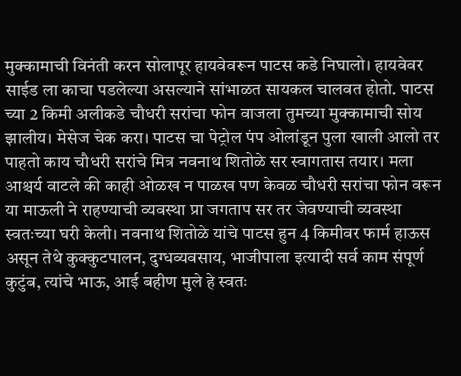मुक्कामाची विनंती करन सोलापूर हायवेवरून पाटस कडे निघालो। हायवेवर साईड ला काचा पडलेल्या असल्याने सांभाळत सायकल चालवत होतो. पाटस च्या 2 किमी अलीकडे चौधरी सरांचा फोन वाजला तुमच्या मुक्कामाची सोय झालीय। मेसेज चेक करा। पाटस चा पेट्रोल पंप ओलांडून पुला खाली आलो तर पाहतो काय चौधरी सरांचे मित्र नवनाथ शितोळे सर स्वागतास तयार। मला आश्चर्य वाटले की काही ओळख न पाळख पण केवळ चौधरी सरांचा फोन वरून या माऊली ने राहण्याची व्यवस्था प्रा जगताप सर तर जेवण्याची व्यवस्था स्वतःच्या घरी केली। नवनाथ शितोळे यांचे पाटस हुन 4 किमीवर फार्म हाऊस असून तेथे कुक्कुटपालन, दुग्धव्यवसाय, भाजीपाला इत्यादी सर्व काम संपूर्ण कुटुंब, त्यांचे भाऊ, आई बहीण मुले हे स्वतः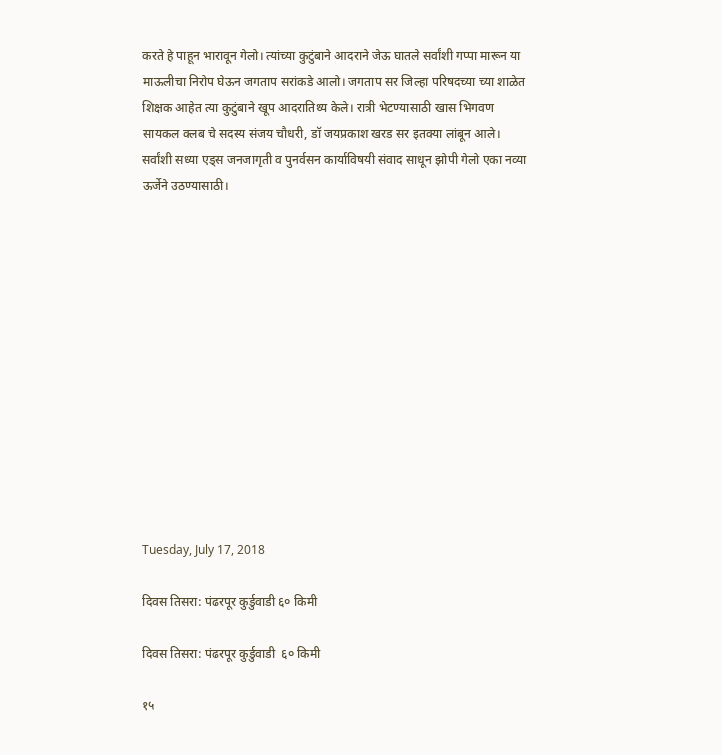करते हे पाहून भारावून गेलो। त्यांच्या कुटुंबाने आदराने जेऊ घातले सर्वांशी गप्पा मारून या माऊलीचा निरोप घेऊन जगताप सरांकडे आलो। जगताप सर जिल्हा परिषदच्या च्या शाळेत शिक्षक आहेत त्या कुटुंबाने खूप आदरातिथ्य केले। रात्री भेटण्यासाठी खास भिगवण सायकल क्लब चे सदस्य संजय चौधरी, डॉ जयप्रकाश खरड सर इतक्या लांबून आले। सर्वांशी सध्या एड्स जनजागृती व पुनर्वसन कार्याविषयी संवाद साधून झोपी गेलो एका नव्या ऊर्जेने उठण्यासाठी।













Tuesday, July 17, 2018

दिवस तिसरा: पंढरपूर कुर्डुवाडी ६० किमी

दिवस तिसरा: पंढरपूर कुर्डुवाडी  ६० किमी

१५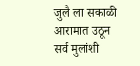जुलै ला सकाळी आरामात उठून सर्व मुलांशी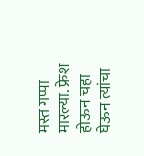मस्त गप्पा मारल्या. फ्रेश होऊन चहा घेऊन त्यांचा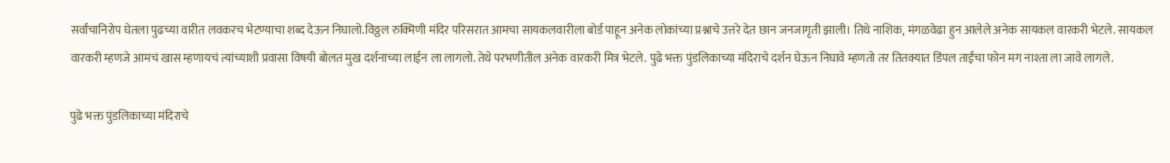सर्वांचानिरोप घेतला पुढच्या वारीत लवकरच भेटण्याचा शब्द देऊन निघालो.विठ्ठल रुक्मिणी मंदिर परिसरात आमचा सायकलवारीला बोर्ड पाहून अनेक लोकांच्या प्रश्नाचे उत्तरे देत छान जनजागृती झाली। तिथे नाशिक, मंगळवेढा हुन आलेले अनेक सायकल वारकरी भेटले. सायकल वारकरी म्हणजे आमचं खास म्हणायचं त्यांच्याशी प्रवासा विषयी बोलत मुख दर्शनाच्या लाईन ला लागलो. तेथे परभणीतील अनेक वारकरी मित्र भेटले. पुढे भक्त पुंडलिकाच्या मंदिराचे दर्शन घेऊन निघावे म्हणतो तर तितक्यात डिंपल ताईंचा फोन मग नाश्ता ला जावे लागले.

पुढे भक्त पुंडलिकाच्या मंदिराचे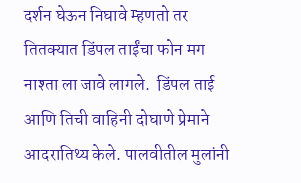दर्शन घेऊन निघावे म्हणतो तर तितक्यात डिंपल ताईंचा फोन मग नाश्ता ला जावे लागले.  डिंपल ताई आणि तिची वाहिनी दोघाणे प्रेमाने आदरातिथ्य केले. पालवीतील मुलांनी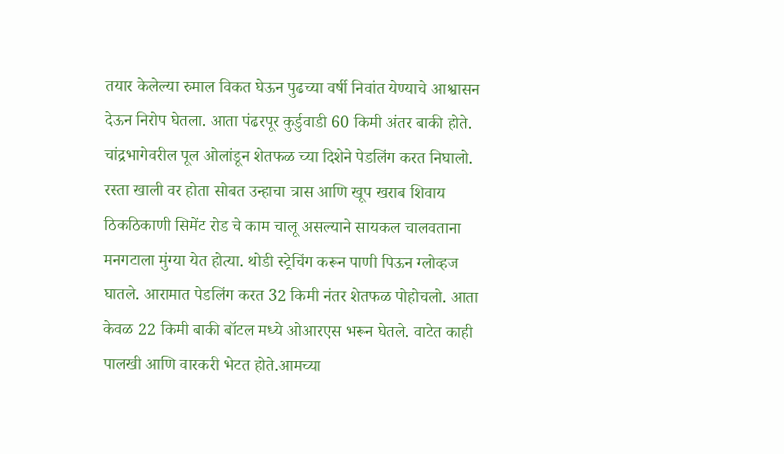तयार केलेल्या रुमाल विकत घेऊन पुढच्या वर्षी निवांत येण्याचे आश्वासन देऊन निरोप घेतला. आता पंढरपूर कुर्डुवाडी 60 किमी अंतर बाकी होते. चांद्रभागेवरील पूल ओलांडून शेतफळ च्या दिशेने पेडलिंग करत निघालो.  रस्ता खाली वर होता सोबत उन्हाचा त्रास आणि खूप खराब शिवाय ठिकठिकाणी सिमेंट रोड चे काम चालू असल्याने सायकल चालवताना मनगटाला मुंग्या येत होत्या. थोडी स्ट्रेचिंग करून पाणी पिऊन ग्लोव्हज घातले. आरामात पेडलिंग करत 32 किमी नंतर शेतफळ पोहोचलो. आता केवळ 22 किमी बाकी बॉटल मध्ये ओआरएस भरून घेतले. वाटेत काही पालखी आणि वारकरी भेटत होते.आमच्या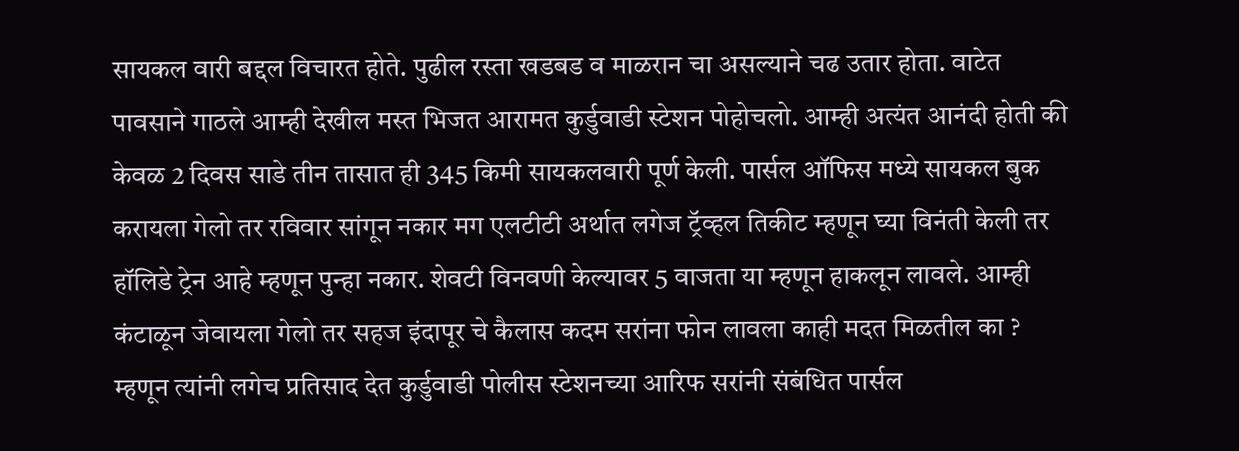सायकल वारी बद्दल विचारत होते. पुढील रस्ता खडबड व माळरान चा असल्याने चढ उतार होता. वाटेत पावसाने गाठले आम्ही देखील मस्त भिजत आरामत कुर्डुवाडी स्टेशन पोहोचलो. आम्ही अत्यंत आनंदी होती की केवळ 2 दिवस साडे तीन तासात ही 345 किमी सायकलवारी पूर्ण केली. पार्सल ऑफिस मध्ये सायकल बुक करायला गेलो तर रविवार सांगून नकार मग एलटीटी अर्थात लगेज ट्रॅव्हल तिकीट म्हणून घ्या विनंती केली तर हॉलिडे ट्रेन आहे म्हणून पुन्हा नकार. शेवटी विनवणी केल्यावर 5 वाजता या म्हणून हाकलून लावले. आम्ही कंटाळून जेवायला गेलो तर सहज इंदापूर चे कैलास कदम सरांना फोन लावला काही मदत मिळतील का ? म्हणून त्यांनी लगेच प्रतिसाद देत कुर्डुवाडी पोलीस स्टेशनच्या आरिफ सरांनी संबंधित पार्सल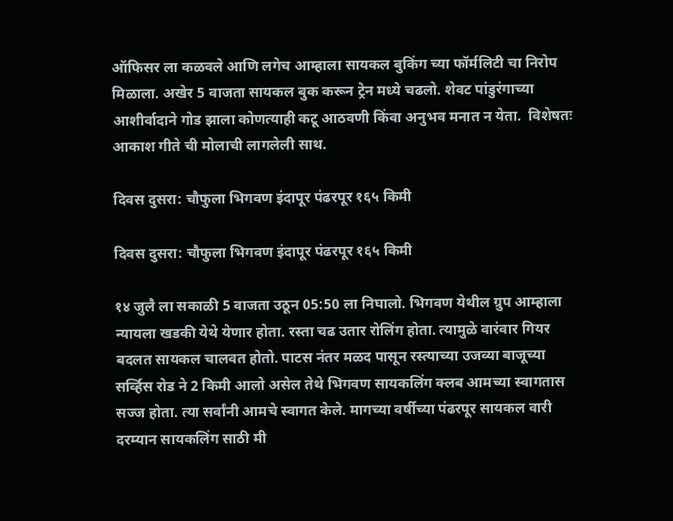ऑफिसर ला कळवले आणि लगेच आम्हाला सायकल बुकिंग च्या फॉर्मलिटी चा निरोप मिळाला. अखेर 5 वाजता सायकल बुक करून ट्रेन मध्ये चढलो. शेवट पांडुरंगाच्या आशीर्वादाने गोड झाला कोणत्याही कटू आठवणी किंवा अनुभव मनात न येता.  विशेषतः आकाश गीते ची मोलाची लागलेली साथ.

दिवस दुसरा: चौफुला भिगवण इंदापूर पंढरपूर १६५ किमी

दिवस दुसरा: चौफुला भिगवण इंदापूर पंढरपूर १६५ किमी

१४ जुलै ला सकाळी 5 वाजता उठून 05:50 ला निघालो. भिगवण येथील ग्रुप आम्हाला न्यायला खडकी येथे येणार होता. रस्ता चढ उतार रोलिंग होता. त्यामुळे वारंवार गियर बदलत सायकल चालवत होतो. पाटस नंतर मळद पासून रस्त्याच्या उजव्या बाजूच्या सर्व्हिस रोड ने 2 किमी आलो असेल तेथे भिगवण सायकलिंग क्लब आमच्या स्वागतास सज्ज होता. त्या सर्वांनी आमचे स्वागत केले. मागच्या वर्षीच्या पंढरपूर सायकल वारी दरम्यान सायकलिंग साठी मी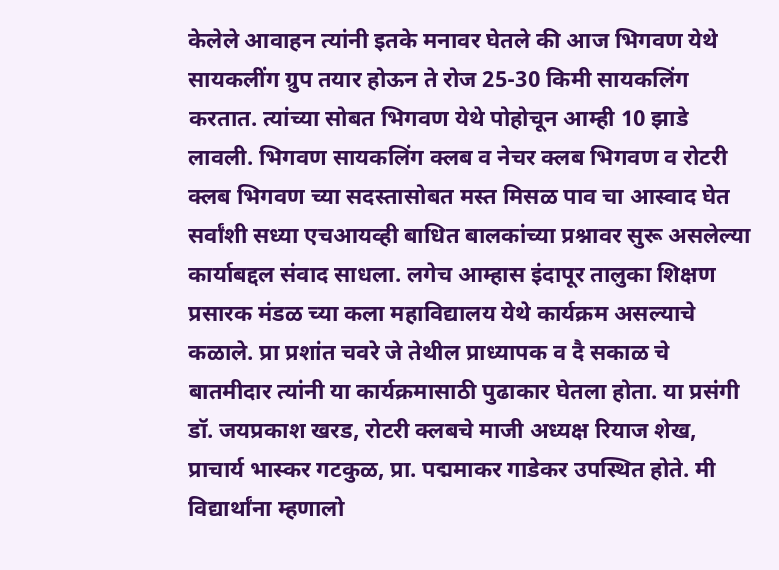केलेले आवाहन त्यांनी इतके मनावर घेतले की आज भिगवण येथे सायकलींग ग्रुप तयार होऊन ते रोज 25-30 किमी सायकलिंग करतात. त्यांच्या सोबत भिगवण येथे पोहोचून आम्ही 10 झाडे लावली. भिगवण सायकलिंग क्लब व नेचर क्लब भिगवण व रोटरी क्लब भिगवण च्या सदस्तासोबत मस्त मिसळ पाव चा आस्वाद घेत सर्वांशी सध्या एचआयव्ही बाधित बालकांच्या प्रश्नावर सुरू असलेल्या कार्याबद्दल संवाद साधला. लगेच आम्हास इंदापूर तालुका शिक्षण प्रसारक मंडळ च्या कला महाविद्यालय येथे कार्यक्रम असल्याचे कळाले. प्रा प्रशांत चवरे जे तेथील प्राध्यापक व दै सकाळ चे बातमीदार त्यांनी या कार्यक्रमासाठी पुढाकार घेतला होता. या प्रसंगी डॉ. जयप्रकाश खरड, रोटरी क्लबचे माजी अध्यक्ष रियाज शेख, प्राचार्य भास्कर गटकुळ, प्रा. पद्ममाकर गाडेकर उपस्थित होते. मी विद्यार्थांना म्हणालो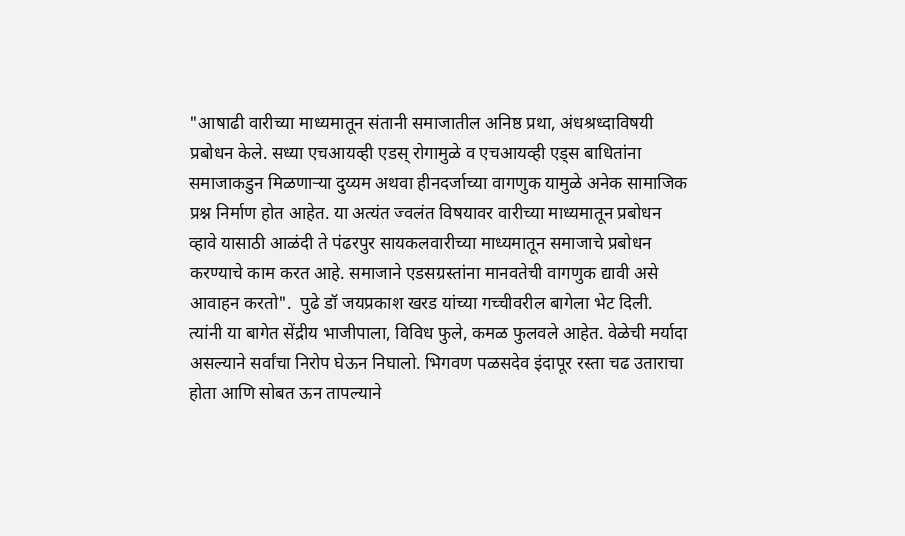"आषाढी वारीच्या माध्यमातून संतानी समाजातील अनिष्ठ प्रथा, अंधश्रध्दाविषयी प्रबोधन केले. सध्या एचआयव्ही एडस् रोगामुळे व एचआयव्ही एड्स बाधितांना समाजाकडुन मिळणाऱ्या दुय्यम अथवा हीनदर्जाच्या वागणुक यामुळे अनेक सामाजिक प्रश्न निर्माण होत आहेत. या अत्यंत ज्वलंत विषयावर वारीच्या माध्यमातून प्रबोधन व्हावे यासाठी आळंदी ते पंढरपुर सायकलवारीच्या माध्यमातून समाजाचे प्रबोधन करण्याचे काम करत आहे. समाजाने एडसग्रस्तांना मानवतेची वागणुक द्यावी असे आवाहन करतो".  पुढे डॉ जयप्रकाश खरड यांच्या गच्चीवरील बागेला भेट दिली.  त्यांनी या बागेत सेंद्रीय भाजीपाला, विविध फुले, कमळ फुलवले आहेत. वेळेची मर्यादा असल्याने सर्वांचा निरोप घेऊन निघालो. भिगवण पळसदेव इंदापूर रस्ता चढ उताराचा होता आणि सोबत ऊन तापल्याने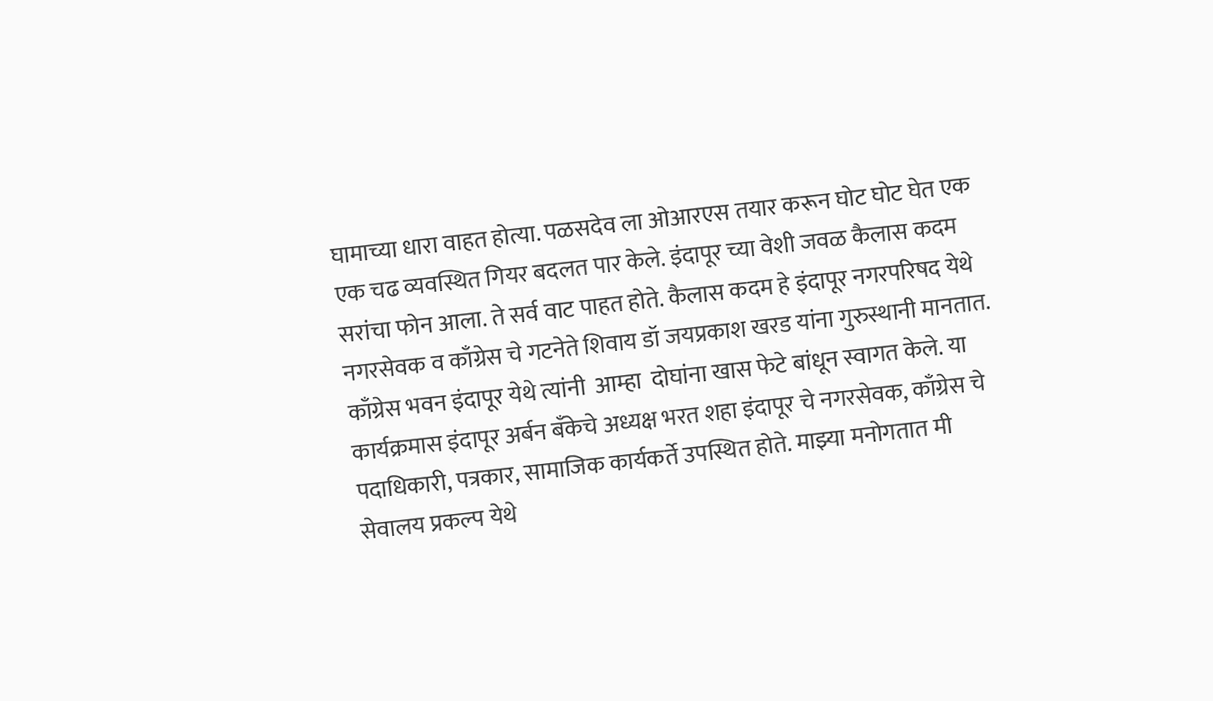घामाच्या धारा वाहत होत्या. पळसदेव ला ओआरएस तयार करून घोट घोट घेत एक एक चढ व्यवस्थित गियर बदलत पार केले. इंदापूर च्या वेशी जवळ कैलास कदम सरांचा फोन आला. ते सर्व वाट पाहत होते. कैलास कदम हे इंदापूर नगरपरिषद येथे नगरसेवक व काँग्रेस चे गटनेते शिवाय डॉ जयप्रकाश खरड यांना गुरुस्थानी मानतात. काँग्रेस भवन इंदापूर येथे त्यांनी  आम्हा  दोघांना खास फेटे बांधून स्वागत केले. या कार्यक्रमास इंदापूर अर्बन बॅंकेचे अध्यक्ष भरत शहा इंदापूर चे नगरसेवक, काँग्रेस चे पदाधिकारी, पत्रकार, सामाजिक कार्यकर्ते उपस्थित होते. माझ्या मनोगतात मी सेवालय प्रकल्प येथे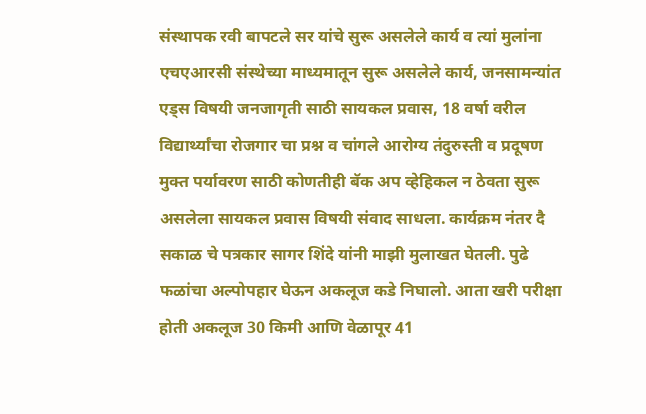संस्थापक रवी बापटले सर यांचे सुरू असलेले कार्य व त्यां मुलांना एचएआरसी संस्थेच्या माध्यमातून सुरू असलेले कार्य, जनसामन्यांत एड्स विषयी जनजागृती साठी सायकल प्रवास, 18 वर्षा वरील विद्यार्थ्यांचा रोजगार चा प्रश्न व चांगले आरोग्य तंदुरुस्ती व प्रदूषण मुक्त पर्यावरण साठी कोणतीही बॅक अप व्हेहिकल न ठेवता सुरू असलेला सायकल प्रवास विषयी संवाद साधला. कार्यक्रम नंतर दै सकाळ चे पत्रकार सागर शिंदे यांनी माझी मुलाखत घेतली. पुढे फळांचा अल्पोपहार घेऊन अकलूज कडे निघालो. आता खरी परीक्षा होती अकलूज 30 किमी आणि वेळापूर 41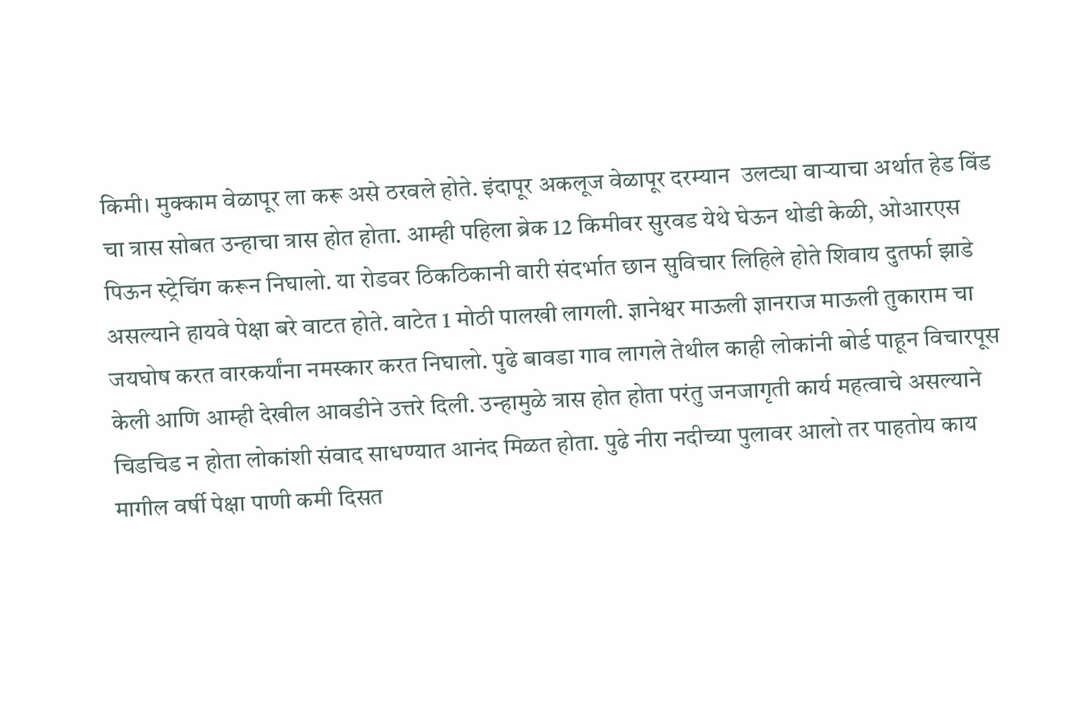किमी। मुक्काम वेळापूर ला करू असे ठरवले होते. इंदापूर अकलूज वेळापूर दरम्यान  उलट्या वाऱ्याचा अर्थात हेड विंड चा त्रास सोबत उन्हाचा त्रास होत होता. आम्ही पहिला ब्रेक 12 किमीवर सुरवड येथे घेऊन थोडी केळी, ओआरएस पिऊन स्ट्रेचिंग करून निघालो. या रोडवर ठिकठिकानी वारी संदर्भात छान सुविचार लिहिले होते शिवाय दुतर्फा झाडे असल्याने हायवे पेक्षा बरे वाटत होते. वाटेत 1 मोठी पालखी लागली. ज्ञानेश्वर माऊली ज्ञानराज माऊली तुकाराम चा जयघोष करत वारकर्यांना नमस्कार करत निघालो. पुढे बावडा गाव लागले तेथील काही लोकांनी बोर्ड पाहून विचारपूस केली आणि आम्ही देखील आवडीने उत्तरे दिली. उन्हामुळे त्रास होत होता परंतु जनजागृती कार्य महत्वाचे असल्याने चिडचिड न होता लोकांशी संवाद साधण्यात आनंद मिळत होता. पुढे नीरा नदीच्या पुलावर आलो तर पाहतोय काय मागील वर्षी पेक्षा पाणी कमी दिसत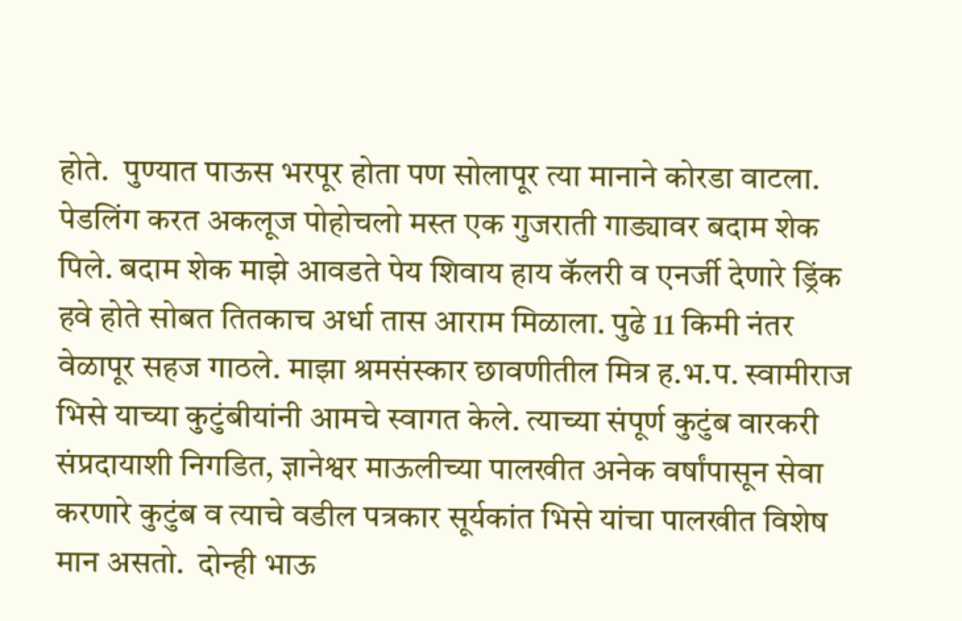होते.  पुण्यात पाऊस भरपूर होता पण सोलापूर त्या मानाने कोरडा वाटला. पेडलिंग करत अकलूज पोहोचलो मस्त एक गुजराती गाड्यावर बदाम शेक पिले. बदाम शेक माझे आवडते पेय शिवाय हाय कॅलरी व एनर्जी देणारे ड्रिंक हवे होते सोबत तितकाच अर्धा तास आराम मिळाला. पुढे 11 किमी नंतर वेळापूर सहज गाठले. माझा श्रमसंस्कार छावणीतील मित्र ह.भ.प. स्वामीराज भिसे याच्या कुटुंबीयांनी आमचे स्वागत केले. त्याच्या संपूर्ण कुटुंब वारकरी संप्रदायाशी निगडित, ज्ञानेश्वर माऊलीच्या पालखीत अनेक वर्षांपासून सेवा करणारे कुटुंब व त्याचे वडील पत्रकार सूर्यकांत भिसे यांचा पालखीत विशेष मान असतो.  दोन्ही भाऊ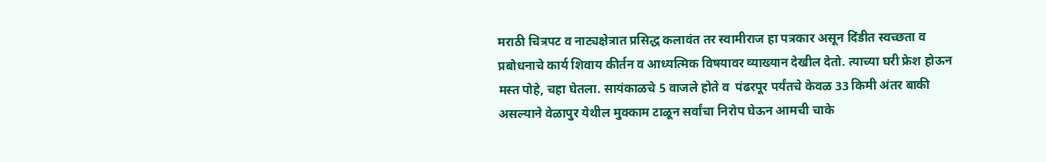मराठी चित्रपट व नाट्यक्षेत्रात प्रसिद्ध कलावंत तर स्वामीराज हा पत्रकार असून दिंडीत स्वच्छता व प्रबोधनाचे कार्य शिवाय कीर्तन व आध्यत्मिक विषयावर व्याख्यान देखील देतो. त्याच्या घरी फ्रेश होऊन मस्त पोहे, चहा घेतला. सायंकाळचे 5 वाजले होते व  पंढरपूर पर्यंतचे केवळ 33 किमी अंतर बाकी असल्याने वेळापुर येथील मुक्काम टाळून सर्वांचा निरोप घेऊन आमची चाके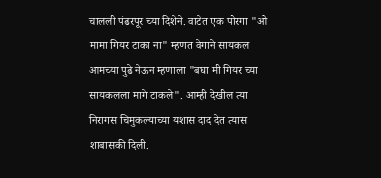चालली पंढरपूर च्या दिशेने. वाटेत एक पोरगा "ओ मामा गियर टाका ना" म्हणत वेगाने सायकल आमच्या पुढे नेऊन म्हणाला "बघा मी गियर च्या सायकलला मागे टाकले". आम्ही देखील त्या निरागस चिमुकल्याच्या यशास दाद देत त्यास शाबासकी दिली.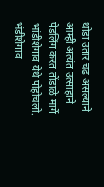थोडा उतार चढ असल्याने आम्ही अत्यंत उत्साहाने पेडलिंग करत तोंडाळे मार्गे भांडीशेगाव येथे पोहोचलो. भंडीशेगाव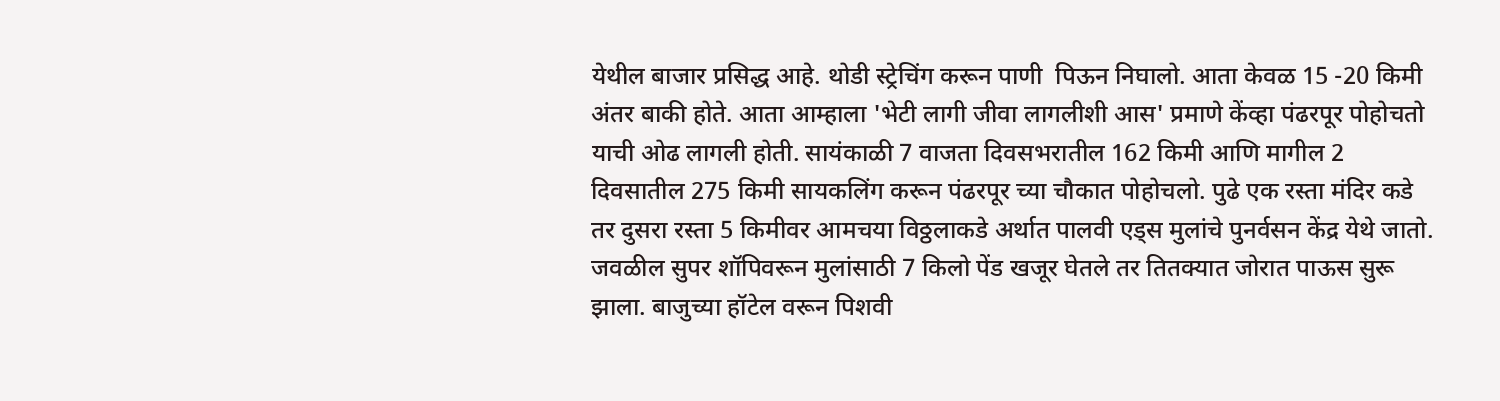येथील बाजार प्रसिद्ध आहे. थोडी स्ट्रेचिंग करून पाणी  पिऊन निघालो. आता केवळ 15 -20 किमी अंतर बाकी होते. आता आम्हाला 'भेटी लागी जीवा लागलीशी आस' प्रमाणे केंव्हा पंढरपूर पोहोचतो याची ओढ लागली होती. सायंकाळी 7 वाजता दिवसभरातील 162 किमी आणि मागील 2 दिवसातील 275 किमी सायकलिंग करून पंढरपूर च्या चौकात पोहोचलो. पुढे एक रस्ता मंदिर कडे तर दुसरा रस्ता 5 किमीवर आमचया विठ्ठलाकडे अर्थात पालवी एड्स मुलांचे पुनर्वसन केंद्र येथे जातो. जवळील सुपर शॉपिवरून मुलांसाठी 7 किलो पेंड खजूर घेतले तर तितक्यात जोरात पाऊस सुरू झाला. बाजुच्या हॉटेल वरून पिशवी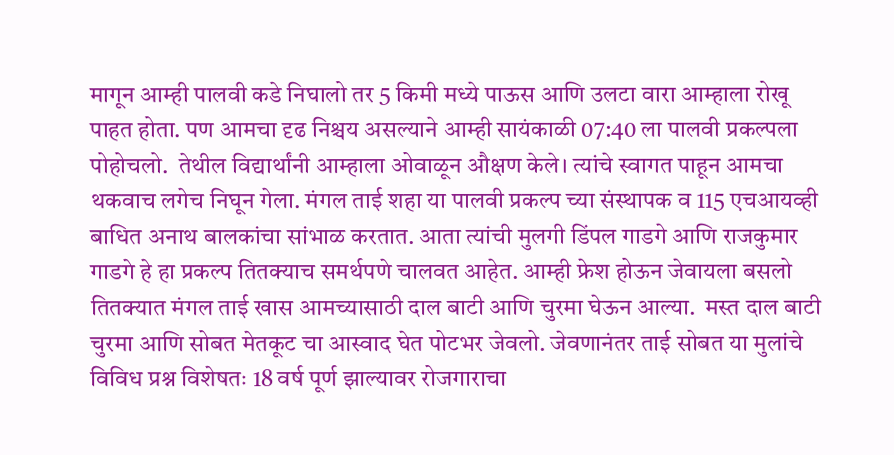मागून आम्ही पालवी कडे निघालो तर 5 किमी मध्ये पाऊस आणि उलटा वारा आम्हाला रोखू पाहत होता. पण आमचा दृढ निश्चय असल्याने आम्ही सायंकाळी 07:40 ला पालवी प्रकल्पला पोहोचलो.  तेथील विद्यार्थांनी आम्हाला ओवाळून औक्षण केले। त्यांचे स्वागत पाहून आमचा थकवाच लगेच निघून गेला. मंगल ताई शहा या पालवी प्रकल्प च्या संस्थापक व 115 एचआयव्ही बाधित अनाथ बालकांचा सांभाळ करतात. आता त्यांची मुलगी डिंपल गाडगे आणि राजकुमार गाडगे हे हा प्रकल्प तितक्याच समर्थपणे चालवत आहेत. आम्ही फ्रेश होऊन जेवायला बसलो तितक्यात मंगल ताई खास आमच्यासाठी दाल बाटी आणि चुरमा घेऊन आल्या.  मस्त दाल बाटी चुरमा आणि सोबत मेतकूट चा आस्वाद घेत पोटभर जेवलो. जेवणानंतर ताई सोबत या मुलांचे विविध प्रश्न विशेषतः 18 वर्ष पूर्ण झाल्यावर रोजगाराचा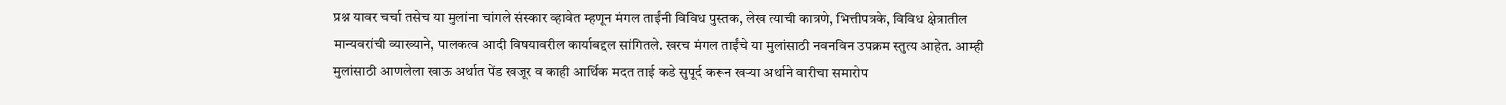प्रश्न यावर चर्चा तसेच या मुलांना चांगले संस्कार व्हावेत म्हणून मंगल ताईंनी विविध पुस्तक, लेख त्याची कात्रणे, भित्तीपत्रके, विविध क्षेत्रातील मान्यवरांची व्याख्याने, पालकत्व आदी विषयावरील कार्याबद्दल सांगितले. खरच मंगल ताईंचे या मुलांसाठी नवनविन उपक्रम स्तुत्य आहेत. आम्ही मुलांसाठी आणलेला खाऊ अर्थात पेंड खजूर व काही आर्थिक मदत ताई कडे सुपूर्द करून खऱ्या अर्थाने वारीचा समारोप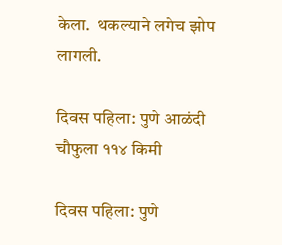केला.  थकल्याने लगेच झोप लागली.

दिवस पहिला: पुणे आळंदी चौफुला ११४ किमी

दिवस पहिला: पुणे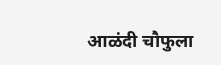आळंदी चौफुला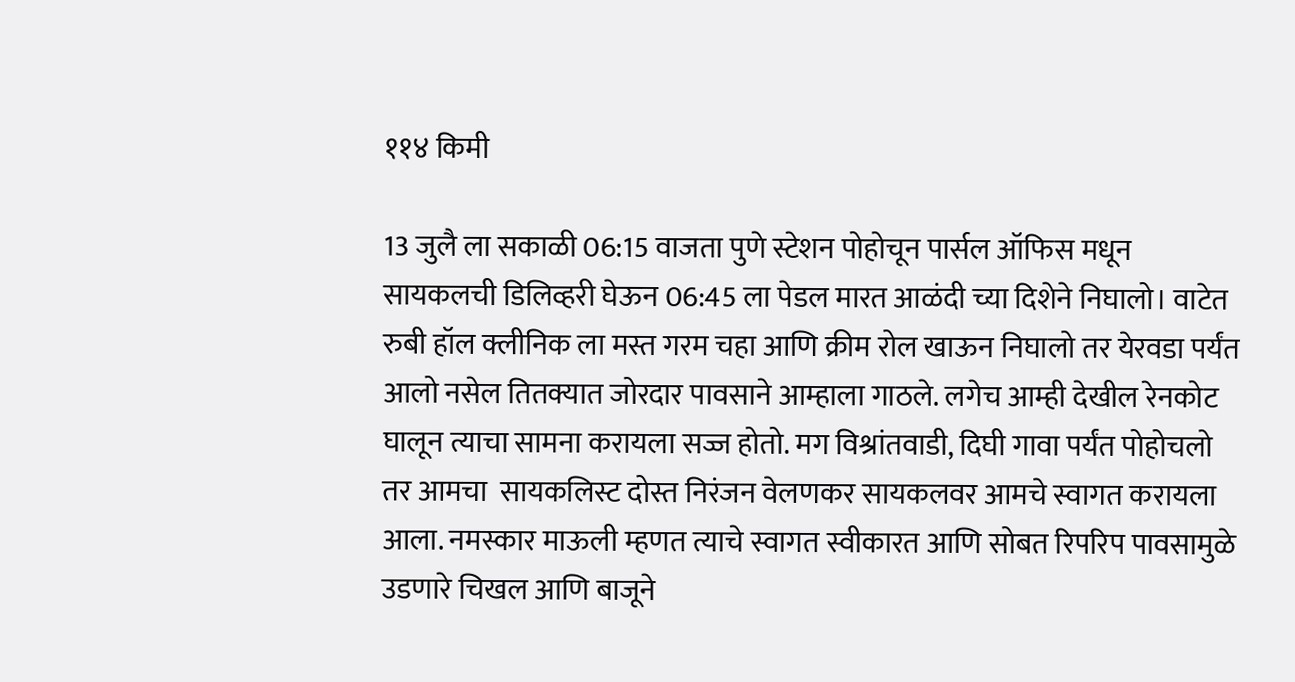११४ किमी

13 जुलै ला सकाळी 06:15 वाजता पुणे स्टेशन पोहोचून पार्सल ऑफिस मधून सायकलची डिलिव्हरी घेऊन 06:45 ला पेडल मारत आळंदी च्या दिशेने निघालो। वाटेत रुबी हॉल क्लीनिक ला मस्त गरम चहा आणि क्रीम रोल खाऊन निघालो तर येरवडा पर्यंत आलो नसेल तितक्यात जोरदार पावसाने आम्हाला गाठले. लगेच आम्ही देखील रेनकोट घालून त्याचा सामना करायला सज्ज होतो. मग विश्रांतवाडी, दिघी गावा पर्यंत पोहोचलो तर आमचा  सायकलिस्ट दोस्त निरंजन वेलणकर सायकलवर आमचे स्वागत करायला आला. नमस्कार माऊली म्हणत त्याचे स्वागत स्वीकारत आणि सोबत रिपरिप पावसामुळे उडणारे चिखल आणि बाजूने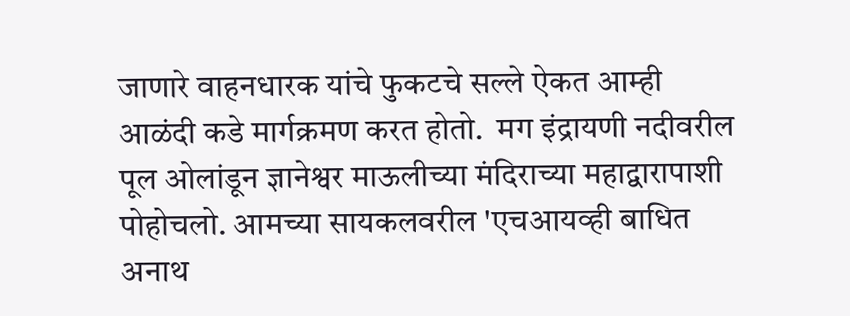जाणारे वाहनधारक यांचे फुकटचे सल्ले ऐकत आम्ही आळंदी कडे मार्गक्रमण करत होतो.  मग इंद्रायणी नदीवरील पूल ओलांडून ज्ञानेश्वर माऊलीच्या मंदिराच्या महाद्वारापाशी पोहोचलो. आमच्या सायकलवरील 'एचआयव्ही बाधित अनाथ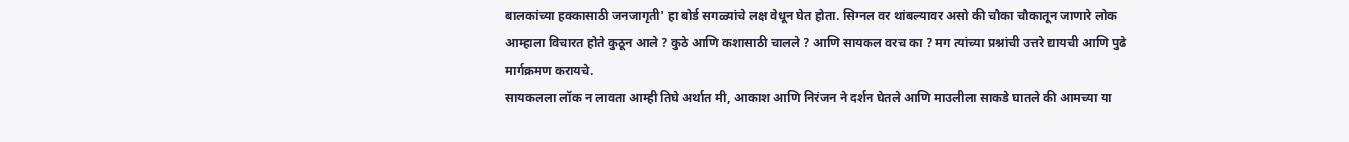बालकांच्या हक्कासाठी जनजागृती' हा बोर्ड सगळ्यांचे लक्ष वेधून घेत होता. सिग्नल वर थांबल्यावर असो की चौका चौकातून जाणारे लोक आम्हाला विचारत होते कुठून आले ? कुठे आणि कशासाठी चालले ? आणि सायकल वरच का ? मग त्यांच्या प्रश्नांची उत्तरे द्यायची आणि पुढे मार्गक्रमण करायचे.
सायकलला लॉक न लावता आम्ही तिघे अर्थात मी, आकाश आणि निरंजन ने दर्शन घेतले आणि माउलीला साकडे घातले की आमच्या या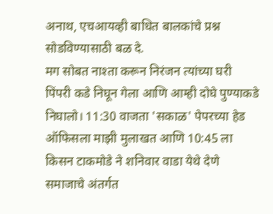अनाथ, एचआयव्ही बाधित बालकांचे प्रश्न सोडविण्यासाठी बळ दे.
मग सोबत नाश्ता करून निरंजन त्यांच्या घरी पिंपरी कडे निघून गेला आणि आम्ही दोघे पुण्याकडे निघालो। 11:30 वाजता 'सकाळ' पेपरच्या हेड ऑफिसला माझी मुलाखत आणि 10:45 ला किसन टाकमोडे ने शनिवार वाडा येथे देणे समाजाचे अंतर्गत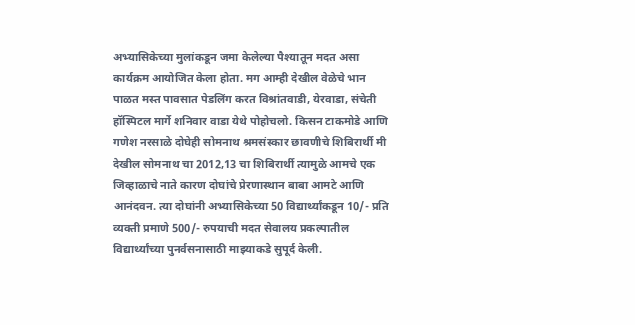अभ्यासिकेच्या मुलांकडून जमा केलेल्या पैश्यातून मदत असा कार्यक्रम आयोजित केला होता. मग आम्ही देखील वेळेचे भान पाळत मस्त पावसात पेडलिंग करत विश्रांतवाडी, येरवाडा, संचेती हॉस्पिटल मार्गे शनिवार वाडा येथे पोहोचलो. किसन टाकमोडे आणि गणेश नरसाळे दोघेही सोमनाथ श्रमसंस्कार छावणीचे शिबिरार्थी मी देखील सोमनाथ चा 2012,13 चा शिबिरार्थी त्यामुळे आमचे एक जिव्हाळाचे नाते कारण दोघांचे प्रेरणास्थान बाबा आमटे आणि आनंदवन. त्या दोघांनी अभ्यासिकेच्या 50 विद्यार्थ्यांकडून 10/- प्रति व्यक्ती प्रमाणे 500/- रुपयाची मदत सेवालय प्रकल्पातील विद्यार्थ्यांच्या पुनर्वसनासाठी माझ्याकडे सुपूर्द केली.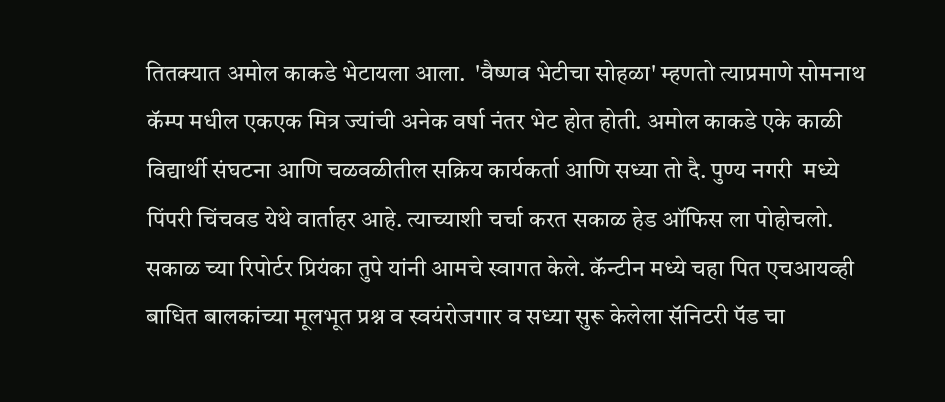तितक्यात अमोल काकडे भेटायला आला.  'वैष्णव भेटीचा सोहळा' म्हणतो त्याप्रमाणे सोमनाथ कॅम्प मधील एकएक मित्र ज्यांची अनेक वर्षा नंतर भेट होत होती. अमोल काकडे एके काळी विद्यार्थी संघटना आणि चळवळीतील सक्रिय कार्यकर्ता आणि सध्या तो दै. पुण्य नगरी  मध्ये पिंपरी चिंचवड येथे वार्ताहर आहे. त्याच्याशी चर्चा करत सकाळ हेड ऑफिस ला पोहोचलो. सकाळ च्या रिपोर्टर प्रियंका तुपे यांनी आमचे स्वागत केले. कॅन्टीन मध्ये चहा पित एचआयव्ही बाधित बालकांच्या मूलभूत प्रश्न व स्वयंरोजगार व सध्या सुरू केलेला सॅनिटरी पॅड चा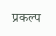प्रकल्प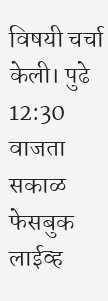विषयी चर्चा केली। पुढे 12:30 वाजता सकाळ फेसबुक लाईव्ह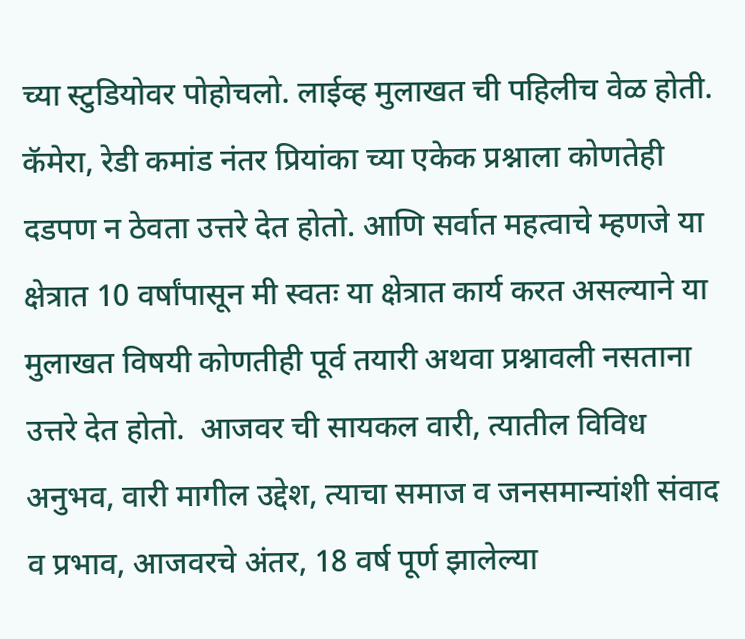च्या स्टुडियोवर पोहोचलो. लाईव्ह मुलाखत ची पहिलीच वेळ होती. कॅमेरा, रेडी कमांड नंतर प्रियांका च्या एकेक प्रश्नाला कोणतेही दडपण न ठेवता उत्तरे देत होतो. आणि सर्वात महत्वाचे म्हणजे या क्षेत्रात 10 वर्षांपासून मी स्वतः या क्षेत्रात कार्य करत असल्याने या मुलाखत विषयी कोणतीही पूर्व तयारी अथवा प्रश्नावली नसताना उत्तरे देत होतो.  आजवर ची सायकल वारी, त्यातील विविध अनुभव, वारी मागील उद्देश, त्याचा समाज व जनसमान्यांशी संवाद व प्रभाव, आजवरचे अंतर, 18 वर्ष पूर्ण झालेल्या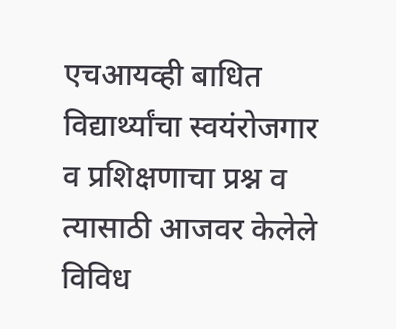एचआयव्ही बाधित विद्यार्थ्यांचा स्वयंरोजगार व प्रशिक्षणाचा प्रश्न व त्यासाठी आजवर केलेले विविध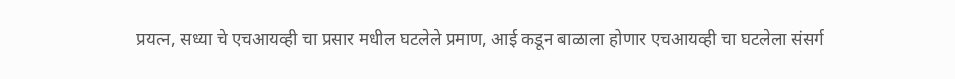प्रयत्न, सध्या चे एचआयव्ही चा प्रसार मधील घटलेले प्रमाण, आई कडून बाळाला होणार एचआयव्ही चा घटलेला संसर्ग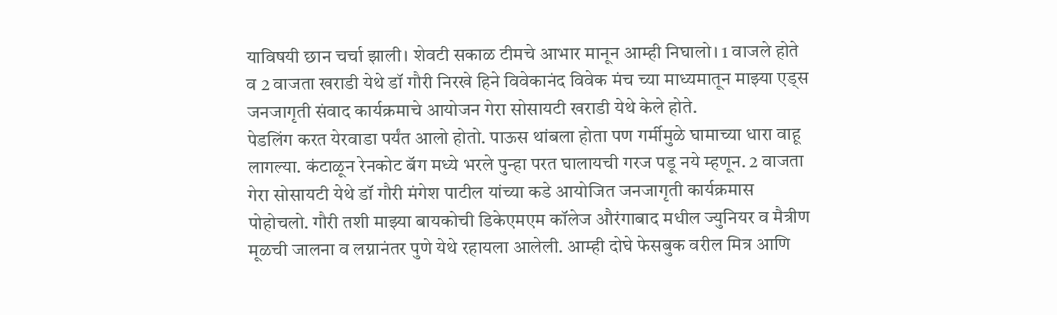याविषयी छान चर्चा झाली। शेवटी सकाळ टीमचे आभार मानून आम्ही निघालो। 1 वाजले होते व 2 वाजता खराडी येथे डॉ गौरी निरखे हिने विवेकानंद विवेक मंच च्या माध्यमातून माझ्या एड्स जनजागृती संवाद कार्यक्रमाचे आयोजन गेरा सोसायटी खराडी येथे केले होते.
पेडलिंग करत येरवाडा पर्यंत आलो होतो. पाऊस थांबला होता पण गर्मीमुळे घामाच्या धारा वाहू लागल्या. कंटाळून रेनकोट बॅग मध्ये भरले पुन्हा परत घालायची गरज पडू नये म्हणून. 2 वाजता गेरा सोसायटी येथे डॉ गौरी मंगेश पाटील यांच्या कडे आयोजित जनजागृती कार्यक्रमास पोहोचलो. गौरी तशी माझ्या बायकोची डिकेएमएम कॉलेज औरंगाबाद मधील ज्युनियर व मैत्रीण मूळची जालना व लग्नानंतर पुणे येथे रहायला आलेली. आम्ही दोघे फेसबुक वरील मित्र आणि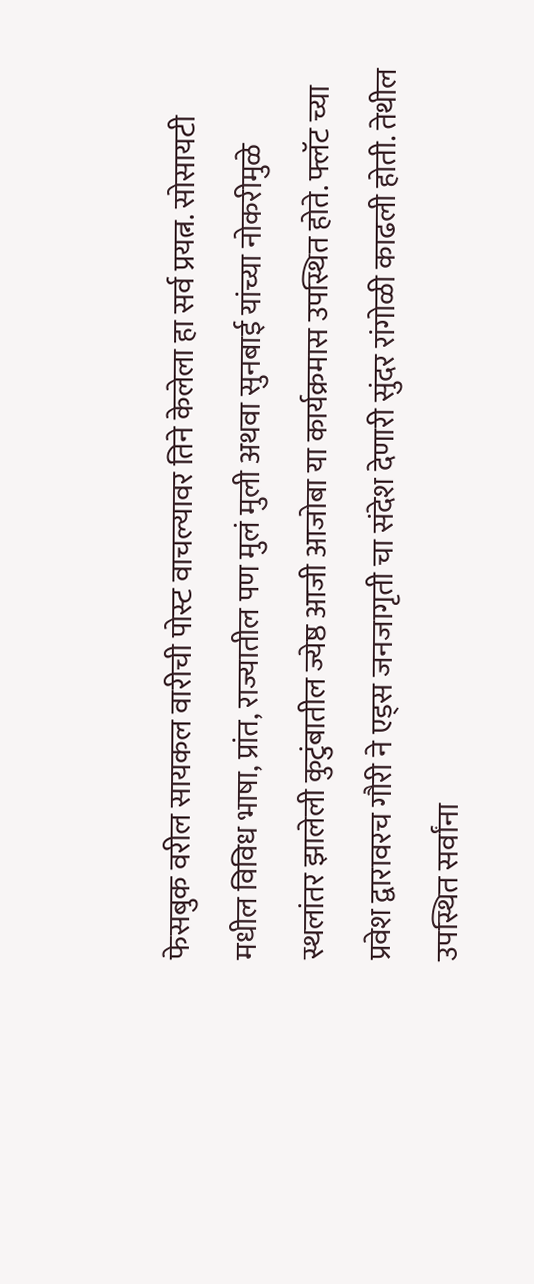फेसबुक वरील सायकल वारीची पोस्ट वाचल्यावर तिने केलेला हा सर्व प्रयत्न. सोसायटी मधील विविध भाषा, प्रांत, राज्यातील पण मुलं मुली अथवा सुनबाई यांच्या नोकरीमुळे स्थलांतर झालेली कुटुंबातील ज्येष्ठ आजी आजोबा या कार्यक्रमास उपस्थित होते. फ्लॅट च्या प्रवेश द्वारावरच गौरी ने एड्स जनजागृती चा संदेश देणारी सुंदर रांगोळी काढली होती. तेथील उपस्थित सर्वांना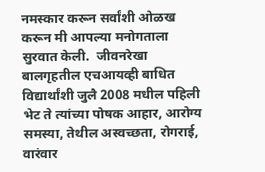नमस्कार करून सर्वांशी ओळख करून मी आपल्या मनोगताला सुरवात केली.  जीवनरेखा बालगृहतील एचआयव्ही बाधित विद्यार्थांशी जुलै 2008 मधील पहिली भेट ते त्यांच्या पोषक आहार, आरोग्य समस्या, तेथील अस्वच्छता, रोगराई, वारंवार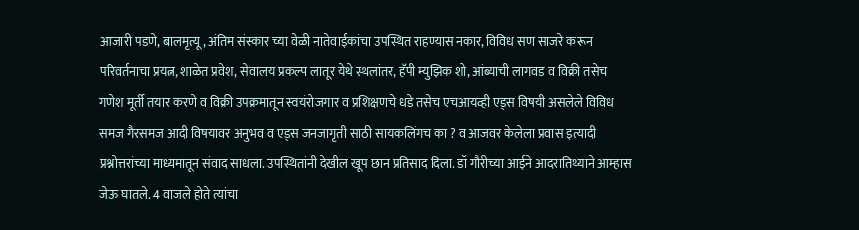आजारी पडणे, बालमृत्यू, अंतिम संस्कार च्या वेळी नातेवाईकांचा उपस्थित राहण्यास नकार, विविध सण साजरे करून परिवर्तनाचा प्रयत्न, शाळेत प्रवेश, सेवालय प्रकल्प लातूर येथे स्थलांतर, हॅपी म्युझिक शो, आंब्याची लागवड व विक्री तसेच गणेश मूर्ती तयार करणे व विक्री उपक्रमातून स्वयंरोजगार व प्रशिक्षणचे धडे तसेच एचआयव्ही एड्स विषयी असलेले विविध समज गैरसमज आदी विषयावर अनुभव व एड्स जनजागृती साठी सायकलिंगच का ? व आजवर केलेला प्रवास इत्यादी  प्रश्नोत्तरांच्या माध्यमातून संवाद साधला. उपस्थितांनी देखील खूप छान प्रतिसाद दिला. डॉ गौरीच्या आईने आदरातिथ्याने आम्हास जेऊ घातले. 4 वाजले होते त्यांचा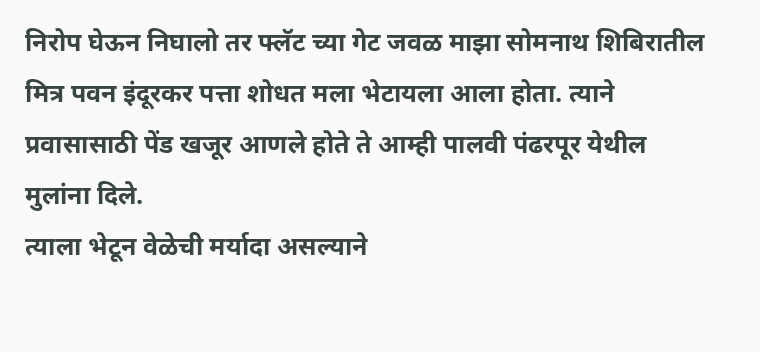निरोप घेऊन निघालो तर फ्लॅट च्या गेट जवळ माझा सोमनाथ शिबिरातील मित्र पवन इंदूरकर पत्ता शोधत मला भेटायला आला होता. त्याने प्रवासासाठी पेंड खजूर आणले होते ते आम्ही पालवी पंढरपूर येथील मुलांना दिले.
त्याला भेटून वेळेची मर्यादा असल्याने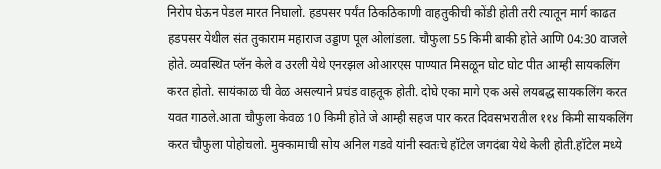निरोप घेऊन पेडल मारत निघालो. हडपसर पर्यंत ठिकठिकाणी वाहतुकीची कोंडी होती तरी त्यातून मार्ग काढत हडपसर येथील संत तुकाराम महाराज उड्डाण पूल ओलांडला. चौफुला 55 किमी बाकी होते आणि 04:30 वाजले होते. व्यवस्थित प्लॅन केले व उरली येथे एनरझल ओआरएस पाण्यात मिसळून घोट घोट पीत आम्ही सायकलिंग करत होतो. सायंकाळ ची वेळ असल्याने प्रचंड वाहतूक होती. दोघे एका मागे एक असे लयबद्ध सायकलिंग करत यवत गाठले.आता चौफुला केवळ 10 किमी होते जे आम्ही सहज पार करत दिवसभरातील ११४ किमी सायकलिंग करत चौफुला पोहोचलो. मुक्कामाची सोय अनिल गडवे यांनी स्वतःचे हॉटेल जगदंबा येथे केली होती.हॉटेल मध्ये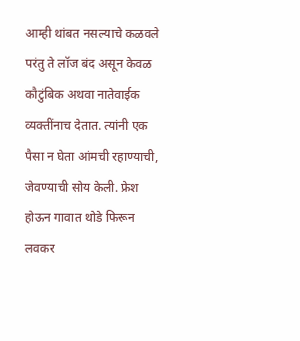आम्ही थांबत नसल्याचे कळवले परंतु ते लॉज बंद असून केवळ कौटुंबिक अथवा नातेवाईक व्यक्तींनाच देतात. त्यांनी एक पैसा न घेता आंमची रहाण्याची, जेवण्याची सोय केली. फ्रेश होऊन गावात थोडे फिरून लवकर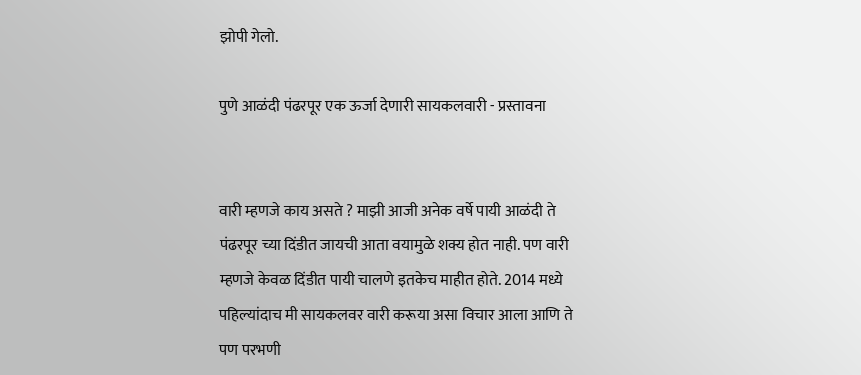झोपी गेलो.

पुणे आळंदी पंढरपूर एक ऊर्जा देणारी सायकलवारी - प्रस्तावना


वारी म्हणजे काय असते ? माझी आजी अनेक वर्षे पायी आळंदी ते पंढरपूर च्या दिंडीत जायची आता वयामुळे शक्य होत नाही. पण वारी म्हणजे केवळ दिंडीत पायी चालणे इतकेच माहीत होते. 2014 मध्ये पहिल्यांदाच मी सायकलवर वारी करूया असा विचार आला आणि ते पण परभणी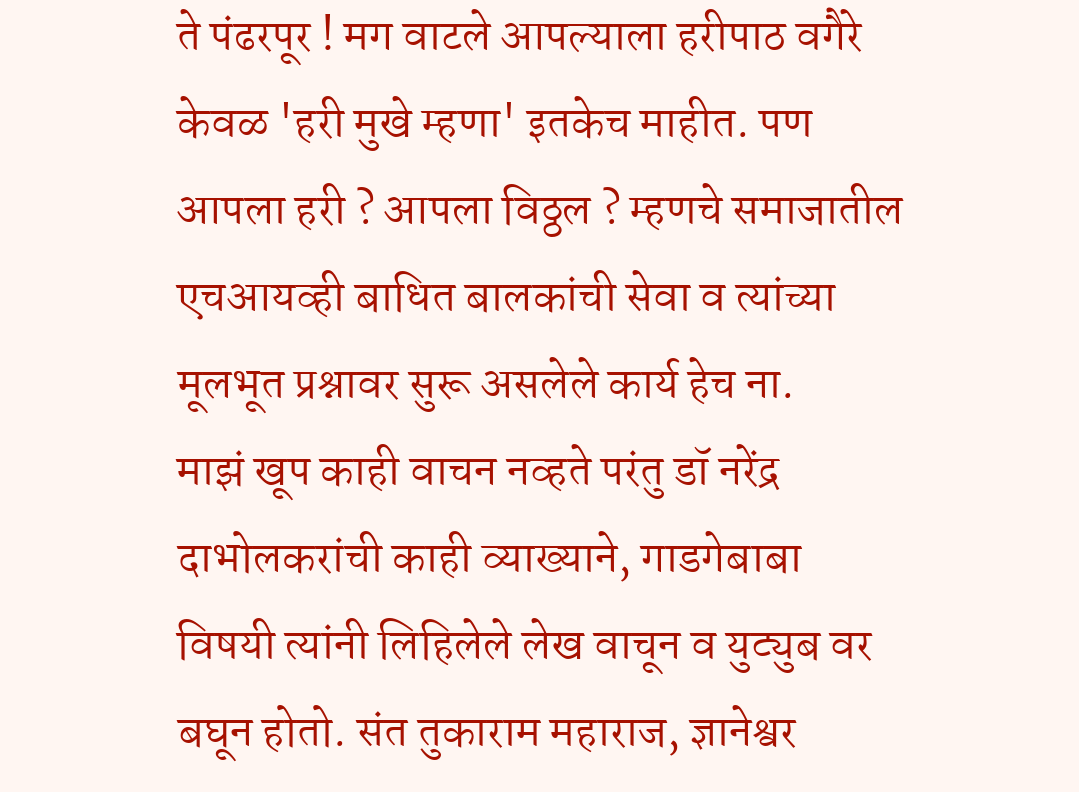ते पंढरपूर ! मग वाटले आपल्याला हरीपाठ वगैरे केवळ 'हरी मुखे म्हणा' इतकेच माहीत. पण आपला हरी ? आपला विठ्ठल ? म्हणचे समाजातील एचआयव्ही बाधित बालकांची सेवा व त्यांच्या मूलभूत प्रश्नावर सुरू असलेले कार्य हेच ना.
माझं खूप काही वाचन नव्हते परंतु डॉ नरेंद्र दाभोलकरांची काही व्याख्याने, गाडगेबाबा विषयी त्यांनी लिहिलेले लेख वाचून व युट्युब वर बघून होतो. संत तुकाराम महाराज, ज्ञानेश्वर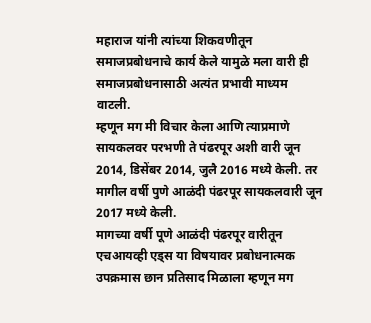महाराज यांनी त्यांच्या शिकवणीतून समाजप्रबोधनाचे कार्य केले यामुळे मला वारी ही समाजप्रबोधनासाठी अत्यंत प्रभावी माध्यम वाटली.
म्हणून मग मी विचार केला आणि त्याप्रमाणे सायकलवर परभणी ते पंढरपूर अशी वारी जून 2014, डिसेंबर 2014, जुलै 2016 मध्ये केली. तर मागील वर्षी पुणे आळंदी पंढरपूर सायकलवारी जून 2017 मध्ये केली.
मागच्या वर्षी पूणे आळंदी पंढरपूर वारीतून एचआयव्ही एड्स या विषयावर प्रबोधनात्मक उपक्रमास छान प्रतिसाद मिळाला म्हणून मग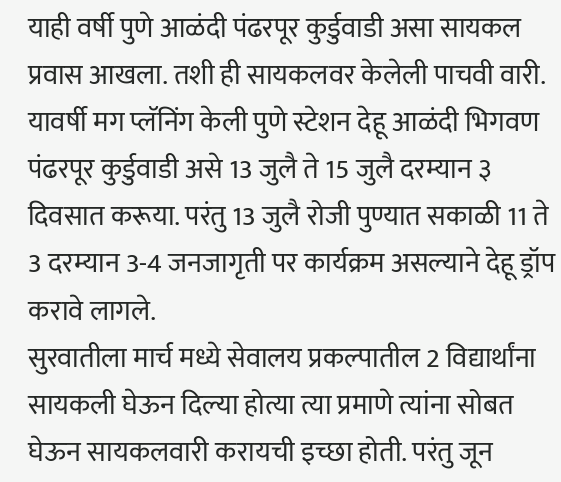याही वर्षी पुणे आळंदी पंढरपूर कुर्डुवाडी असा सायकल प्रवास आखला. तशी ही सायकलवर केलेली पाचवी वारी.
यावर्षी मग प्लॅनिंग केली पुणे स्टेशन देहू आळंदी भिगवण पंढरपूर कुर्डुवाडी असे 13 जुलै ते 15 जुलै दरम्यान ३ दिवसात करूया. परंतु 13 जुलै रोजी पुण्यात सकाळी 11 ते 3 दरम्यान 3-4 जनजागृती पर कार्यक्रम असल्याने देहू ड्रॉप करावे लागले.
सुरवातीला मार्च मध्ये सेवालय प्रकल्पातील 2 विद्यार्थांना सायकली घेऊन दिल्या होत्या त्या प्रमाणे त्यांना सोबत घेऊन सायकलवारी करायची इच्छा होती. परंतु जून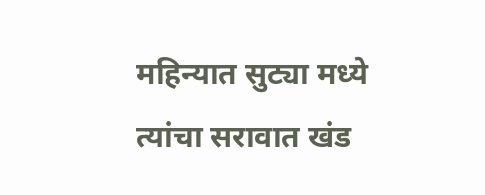महिन्यात सुट्या मध्ये त्यांचा सरावात खंड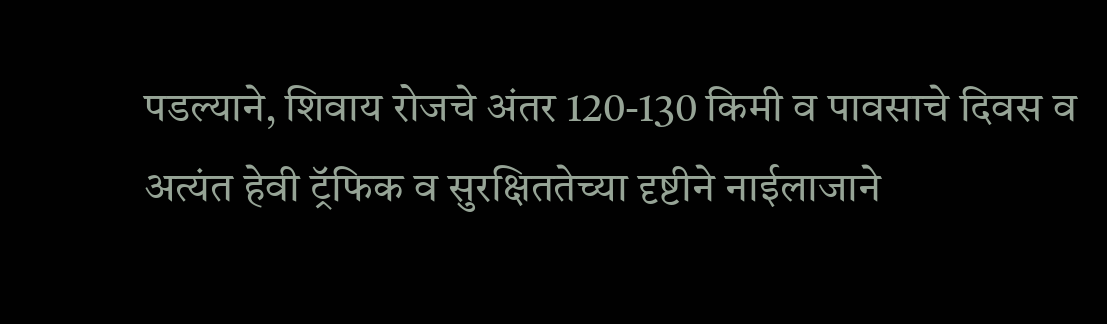पडल्याने, शिवाय रोजचे अंतर 120-130 किमी व पावसाचे दिवस व अत्यंत हेवी ट्रॅफिक व सुरक्षिततेच्या दृष्टीने नाईलाजाने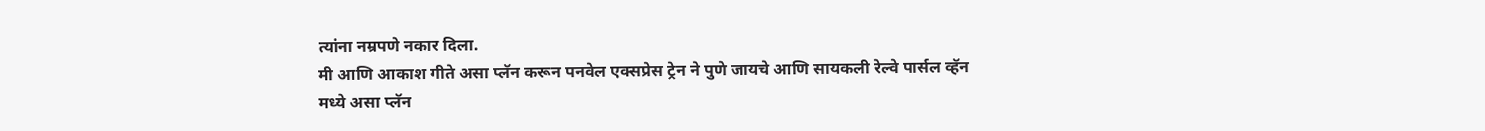त्यांना नम्रपणे नकार दिला.
मी आणि आकाश गीते असा प्लॅन करून पनवेल एक्सप्रेस ट्रेन ने पुणे जायचे आणि सायकली रेल्वे पार्सल व्हॅन मध्ये असा प्लॅन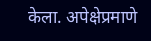केला. अपेक्षेप्रमाणे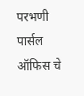परभणी पार्सल ऑफिस चे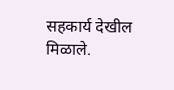सहकार्य देखील मिळाले.